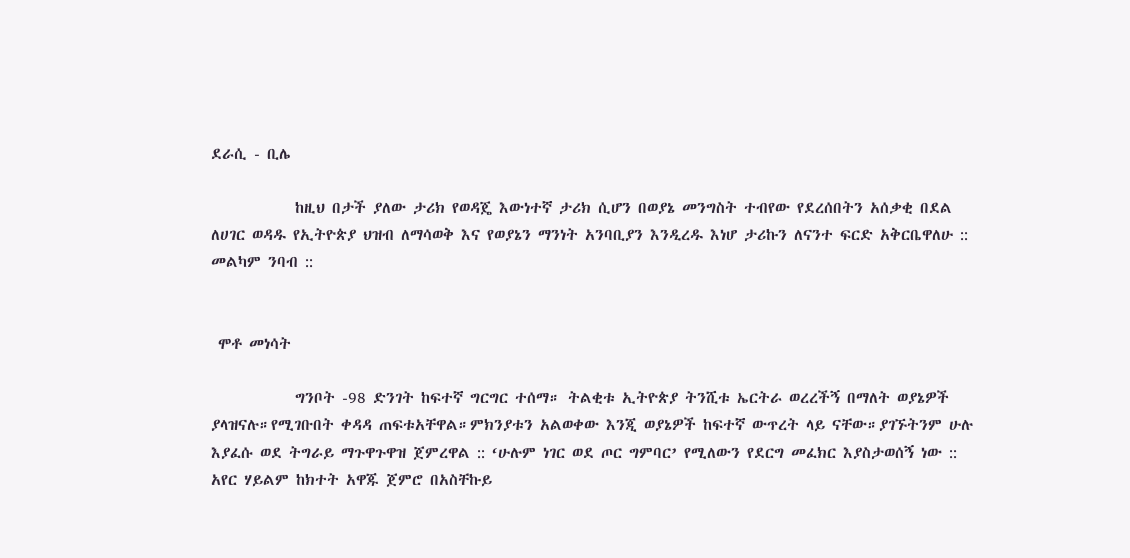ደራሲ - ቢሌ

            ከዚህ በታች ያለው ታሪክ የወዳጄ እውነተኛ ታሪክ ሲሆን በወያኔ መንግስት ተብየው የደረሰበትን አሰቃቂ በደል ለሀገር ወዳዱ የኢትዮጵያ ህዝብ ለማሳወቅ እና የወያኔን ማንነት አንባቢያን እንዲረዱ እነሆ ታሪኩን ለናንተ ፍርድ አቅርቤዋለሁ :: መልካም ንባብ ::


 ሞቶ መነሳት

            ግንቦት -98 ድንገት ከፍተኛ ግርግር ተሰማ። ትልቂቱ ኢትዮጵያ ትንሺቱ ኤርትራ ወረረችኝ በማለት ወያኔዎች ያላዝናሉ።የሚገቡበት ቀዳዳ ጠፍቱአቸዋል።ምክንያቱን አልወቀው እንጂ ወያኔዎች ከፍተኛ ውጥረት ላይ ናቸው።ያገኙትንም ሁሉ እያፈሱ ወደ ትግራይ ማጉዋጉዋዝ ጀምረዋል :: ‘ሁሉም ነገር ወደ ጦር ግምባር’ የሚለውን የደርግ መፈክር እያስታወሰኝ ነው :: አየር ሃይልም ከክተት አዋጁ ጀምሮ በአስቸኩይ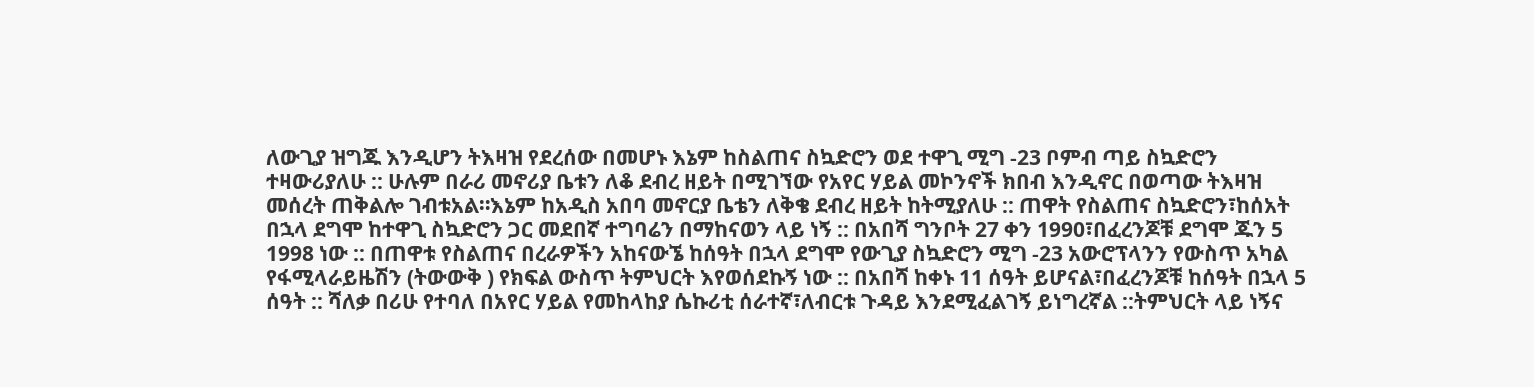ለውጊያ ዝግጁ እንዲሆን ትእዛዝ የደረሰው በመሆኑ እኔም ከስልጠና ስኳድሮን ወደ ተዋጊ ሚግ -23 ቦምብ ጣይ ስኳድሮን ተዛውሪያለሁ :: ሁሉም በራሪ መኖሪያ ቤቱን ለቆ ደብረ ዘይት በሚገኘው የአየር ሃይል መኮንኖች ክበብ እንዲኖር በወጣው ትእዛዝ መሰረት ጠቅልሎ ገብቱአል።እኔም ከአዲስ አበባ መኖርያ ቤቴን ለቅቄ ደብረ ዘይት ከትሚያለሁ :: ጠዋት የስልጠና ስኳድሮን፣ከሰአት በኋላ ደግሞ ከተዋጊ ስኳድሮን ጋር መደበኛ ተግባሬን በማከናወን ላይ ነኝ :: በአበሻ ግንቦት 27 ቀን 1990፣በፈረንጆቹ ደግሞ ጁን 5 1998 ነው :: በጠዋቱ የስልጠና በረራዎችን አከናውኜ ከሰዓት በኋላ ደግሞ የውጊያ ስኳድሮን ሚግ -23 አውሮፕላንን የውስጥ አካል የፋሚላራይዜሽን (ትውውቅ ) የክፍል ውስጥ ትምህርት እየወሰደኩኝ ነው :: በአበሻ ከቀኑ 11 ሰዓት ይሆናል፣በፈረንጆቹ ከሰዓት በኋላ 5 ሰዓት :: ሻለቃ በሪሁ የተባለ በአየር ሃይል የመከላከያ ሴኩሪቲ ሰራተኛ፣ለብርቱ ጉዳይ እንደሚፈልገኝ ይነግረኛል ::ትምህርት ላይ ነኝና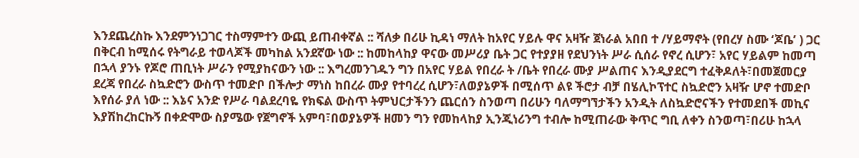እንደጨረስኩ እንደምንነጋገር ተስማምተን ውጪ ይጠብቀኛል :: ሻለቃ በሪሁ ኪዳነ ማለት ከአየር ሃይሉ ዋና አዛዥ ጀነራል አበበ ተ /ሃይማኖት (የበረሃ ስሙ ‘ጆቤ’ ) ጋር በቅርብ ከሚሰሩ የትግራይ ተወላጆች መካከል አንደኛው ነው :: ከመከላከያ ዋናው መሥሪያ ቤት ጋር የተያያዘ የደህንነት ሥራ ሲሰራ የኖረ ሲሆን፣ አየር ሃይልም ከመጣ በኋላ ያንኑ የጆሮ ጠቢነት ሥራን የሚያከናውን ነው :: እግረመንገዱን ግን በአየር ሃይል የበረራ ት /ቤት የበረራ ሙያ ሥልጠና እንዲያደርግ ተፈቅዶለት፣በመጀመርያ ደረጃ የበረራ ስኳድሮን ውስጥ ተመድቦ በችሎታ ማነስ ከበረራ ሙያ የተባረረ ሲሆን፣ለወያኔዎች በሚሰጥ ልዩ ችሮታ ብቻ በሄሊኮፕተር ስኳድሮን አዛዥ ሆኖ ተመድቦ እየሰራ ያለ ነው :: እኔና አንድ የሥራ ባልደረባዬ የክፍል ውስጥ ትምህርታችንን ጨርሰን ስንወጣ በሪሁን ባለማግኘታችን አንዲት ለስኳድሮናችን የተመደበች መኪና እያሽከረከርኩኝ በቀድሞው ስያሜው የጀግኖች አምባ፣በወያኔዎች ዘመን ግን የመከላከያ ኢንጂነሪንግ ተብሎ ከሚጠራው ቅጥር ግቢ ለቀን ስንወጣ፣በሪሁ ከኋላ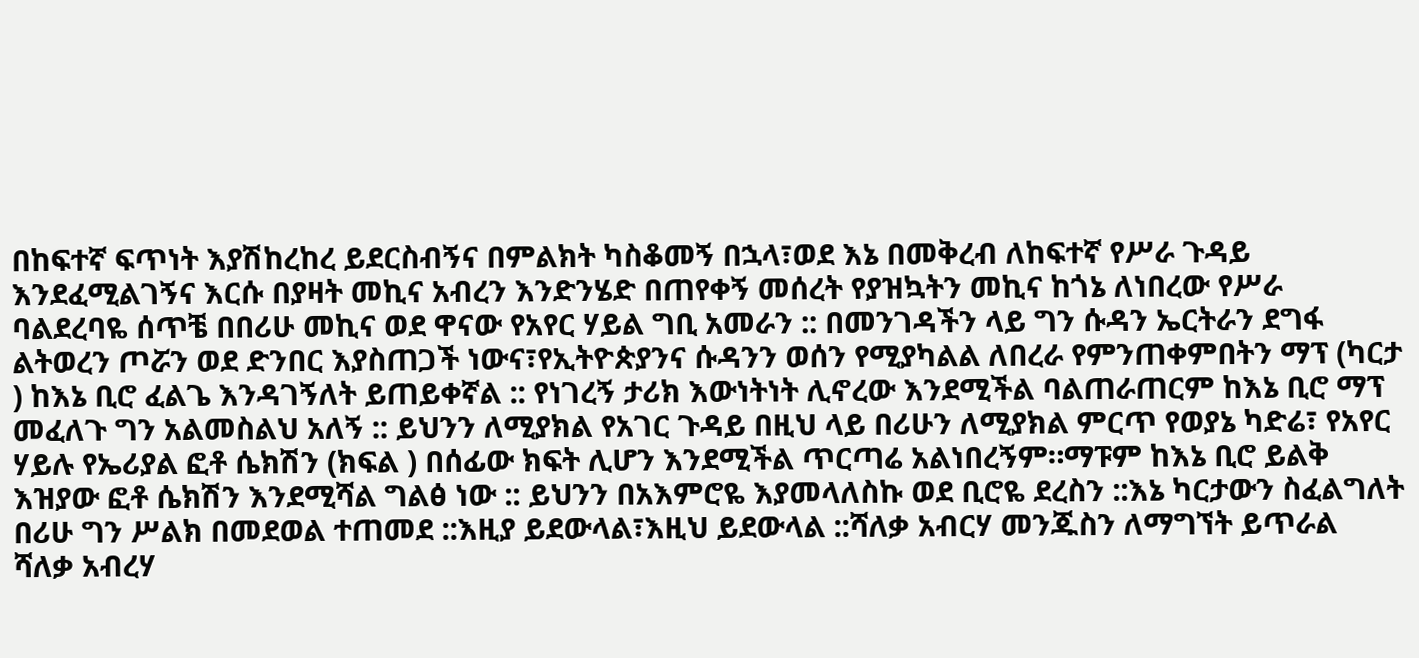በከፍተኛ ፍጥነት እያሽከረከረ ይደርስብኝና በምልክት ካስቆመኝ በኋላ፣ወደ እኔ በመቅረብ ለከፍተኛ የሥራ ጉዳይ እንደፈሚልገኝና እርሱ በያዛት መኪና አብረን እንድንሄድ በጠየቀኝ መሰረት የያዝኳትን መኪና ከጎኔ ለነበረው የሥራ ባልደረባዬ ሰጥቼ በበሪሁ መኪና ወደ ዋናው የአየር ሃይል ግቢ አመራን :: በመንገዳችን ላይ ግን ሱዳን ኤርትራን ደግፋ ልትወረን ጦሯን ወደ ድንበር እያስጠጋች ነውና፣የኢትዮጵያንና ሱዳንን ወሰን የሚያካልል ለበረራ የምንጠቀምበትን ማፕ (ካርታ ) ከእኔ ቢሮ ፈልጌ እንዳገኝለት ይጠይቀኛል :: የነገረኝ ታሪክ እውነትነት ሊኖረው እንደሚችል ባልጠራጠርም ከእኔ ቢሮ ማፕ መፈለጉ ግን አልመስልህ አለኝ :: ይህንን ለሚያክል የአገር ጉዳይ በዚህ ላይ በሪሁን ለሚያክል ምርጥ የወያኔ ካድሬ፣ የአየር ሃይሉ የኤሪያል ፎቶ ሴክሽን (ክፍል ) በሰፊው ክፍት ሊሆን እንደሚችል ጥርጣሬ አልነበረኝም።ማፑም ከእኔ ቢሮ ይልቅ እዝያው ፎቶ ሴክሽን እንደሚሻል ግልፅ ነው :: ይህንን በአእምሮዬ እያመላለስኩ ወደ ቢሮዬ ደረስን ::እኔ ካርታውን ስፈልግለት በሪሁ ግን ሥልክ በመደወል ተጠመደ ::እዚያ ይደውላል፣እዚህ ይደውላል ::ሻለቃ አብርሃ መንጁስን ለማግኘት ይጥራል ሻለቃ አብረሃ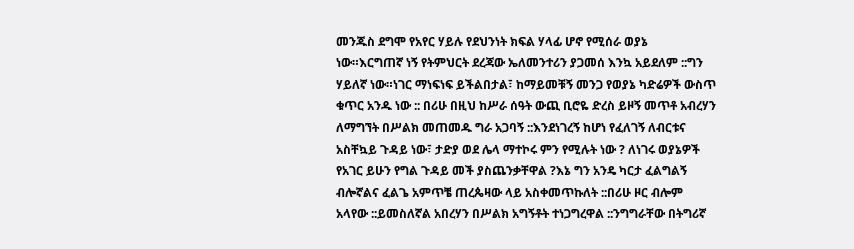መንጁስ ደግሞ የአየር ሃይሉ የደህንነት ክፍል ሃላፊ ሆኖ የሚሰራ ወያኔ ነው።እርግጠኛ ነኝ የትምህርት ደረጃው ኤለመንተሪን ያጋመሰ እንኳ አይደለም ::ግን ሃይለኛ ነው።ነገር ማነፍነፍ ይችልበታል፣ ከማይመቹኝ መንጋ የወያኔ ካድሬዎች ውስጥ ቁጥር አንዱ ነው :: በሪሁ በዚህ ከሥራ ሰዓት ውጪ ቢሮዬ ድረስ ይዞኝ መጥቶ አብረሃን ለማግኘት በሥልክ መጠመዱ ግራ አጋባኝ ::እንደነገረኝ ከሆነ የፈለገኝ ለብርቱና አስቸኳይ ጉዳይ ነው፣ ታድያ ወደ ሌላ ማተኮሩ ምን የሚሉት ነው ? ለነገሩ ወያኔዎች የአገር ይሁን የግል ጉዳይ መች ያስጨንቃቸዋል ?እኔ ግን አንዴ ካርታ ፈልግልኝ ብሎኛልና ፈልጌ አምጥቼ ጠረጴዛው ላይ አስቀመጥኩለት ::በሪሁ ዞር ብሎም አላየው ::ይመስለኛል አበረሃን በሥልክ አግኝቶት ተነጋግረዋል ::ንግግራቸው በትግሪኛ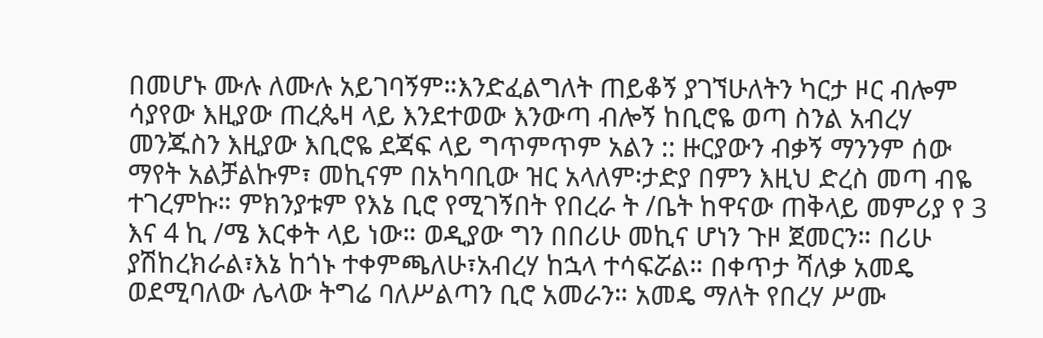በመሆኑ ሙሉ ለሙሉ አይገባኝም።እንድፈልግለት ጠይቆኝ ያገኘሁለትን ካርታ ዞር ብሎም ሳያየው እዚያው ጠረጴዛ ላይ እንደተወው እንውጣ ብሎኝ ከቢሮዬ ወጣ ስንል አብረሃ መንጁስን እዚያው እቢሮዬ ደጃፍ ላይ ግጥምጥም አልን :: ዙርያውን ብቃኝ ማንንም ሰው ማየት አልቻልኩም፣ መኪናም በአካባቢው ዝር አላለም፡ታድያ በምን እዚህ ድረስ መጣ ብዬ ተገረምኩ። ምክንያቱም የእኔ ቢሮ የሚገኝበት የበረራ ት /ቤት ከዋናው ጠቅላይ መምሪያ የ 3 እና 4 ኪ /ሜ እርቀት ላይ ነው። ወዲያው ግን በበሪሁ መኪና ሆነን ጉዞ ጀመርን። በሪሁ ያሽከረክራል፣እኔ ከጎኑ ተቀምጫለሁ፣አብረሃ ከኋላ ተሳፍሯል። በቀጥታ ሻለቃ አመዴ ወደሚባለው ሌላው ትግሬ ባለሥልጣን ቢሮ አመራን። አመዴ ማለት የበረሃ ሥሙ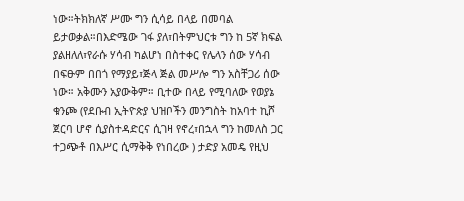ነው።ትክክለኛ ሥሙ ግን ሲሳይ በላይ በመባል ይታወቃል።በእድሜው ገፋ ያለ፣በትምህርቱ ግን ከ 5ኛ ክፍል ያልዘለለ፣የራሱ ሃሳብ ካልሆነ በስተቀር የሌላን ሰው ሃሳብ በፍፁም በበጎ የማያይ፣ጅላ ጅል መሥሎ ግን አስቸጋሪ ሰው ነው። አቅሙን አያውቅም። ቢተው በላይ የሚባለው የወያኔ ቁንጮ (የደቡብ ኢትዮጵያ ህዝቦችን መንግስት ከአባተ ኪሾ ጀርባ ሆኖ ሲያስተዳድርና ሲገዛ የኖረ፣በኋላ ግን ከመለስ ጋር ተጋጭቶ በእሥር ሲማቅቅ የነበረው ) ታድያ አመዴ የዚህ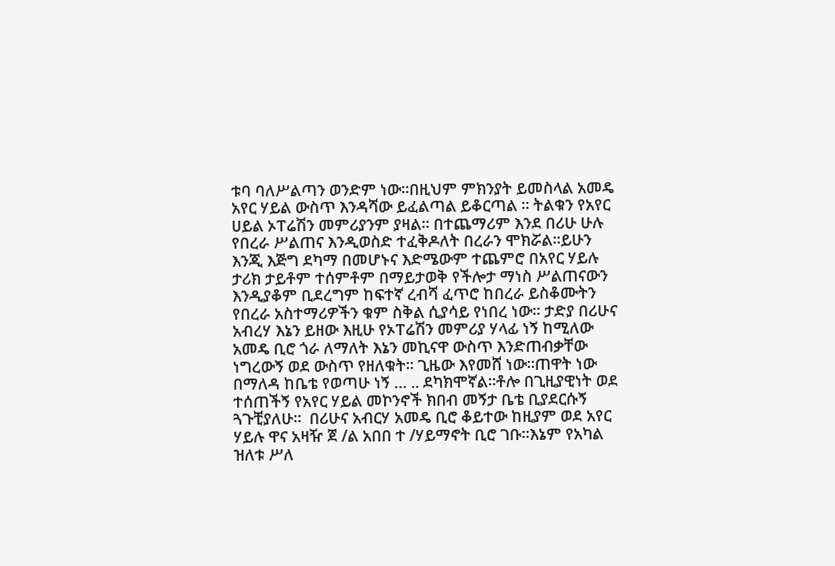ቱባ ባለሥልጣን ወንድም ነው።በዚህም ምክንያት ይመስላል አመዴ አየር ሃይል ውስጥ እንዳሻው ይፈልጣል ይቆርጣል ። ትልቁን የአየር ሀይል ኦፐሬሽን መምሪያንም ያዛል። በተጨማሪም እንደ በሪሁ ሁሉ የበረራ ሥልጠና እንዲወስድ ተፈቅዶለት በረራን ሞክሯል።ይሁን እንጂ እጅግ ደካማ በመሆኑና እድሜውም ተጨምሮ በአየር ሃይሉ ታሪክ ታይቶም ተሰምቶም በማይታወቅ የችሎታ ማነስ ሥልጠናውን እንዲያቆም ቢደረግም ከፍተኛ ረብሻ ፈጥሮ ከበረራ ይስቆሙትን የበረራ አስተማሪዎችን ቁም ስቅል ሲያሳይ የነበረ ነው። ታድያ በሪሁና አብረሃ እኔን ይዘው እዚሁ የኦፐሬሽን መምሪያ ሃላፊ ነኝ ከሚለው አመዴ ቢሮ ጎራ ለማለት እኔን መኪናዋ ውስጥ እንድጠብቃቸው ነግረውኝ ወደ ውስጥ የዘለቁት። ጊዜው እየመሸ ነው።ጠዋት ነው በማለዳ ከቤቴ የወጣሁ ነኝ … .. ደካክሞኛል።ቶሎ በጊዚያዊነት ወደ ተሰጠችኝ የአየር ሃይል መኮንኖች ክበብ መኝታ ቤቴ ቢያደርሱኝ ጓጉቺያለሁ።  በሪሁና አብርሃ አመዴ ቢሮ ቆይተው ከዚያም ወደ አየር ሃይሉ ዋና አዛዥ ጀ /ል አበበ ተ /ሃይማኖት ቢሮ ገቡ።እኔም የአካል ዝለቱ ሥለ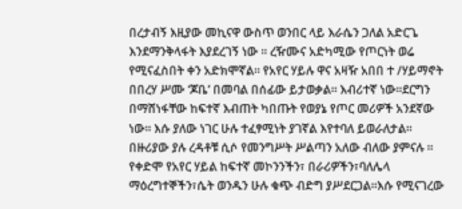በረታብኝ እዚያው መኪናዋ ውስጥ ወንበር ላይ እራሴን ጋለል አድርጌ እንደማንቅላፋት እያደረገኝ ነው ። ረዥሙና አድካሚው የጦርነት ወሬ የሚናፈስበት ቀን አድክሞኛል። የአየር ሃይሉ ዋና አዛዥ አበበ ተ /ሃይማኖት በበረሃ ሥሙ ‘ጆቤ’ በመባል በሰፊው ይታወቃል። እብሪተኛ ነው።ደርግን በማሸነፋቸው ከፍተኛ እብጠት ካበጡት የወያኔ የጦር መሪዎች አንደኛው ነው። እሱ ያለው ነገር ሁሉ ተፈፃሚነት ያገኛል እየተባለ ይወራለታል። በዙሪያው ያሉ ረዳቶቹ ሲሶ የመንግሥት ሥልጣን አለው ብለው ያምናሉ ። የቀድሞ የአየር ሃይል ከፍተኛ መኮንንችን፣ በራሪዎችን፣ባለሌላ ማዕረግተኞችን፣ሴት ወንዱን ሁሉ ቁጭ ብድግ ያሥደርጋል።እሱ የሚናገረው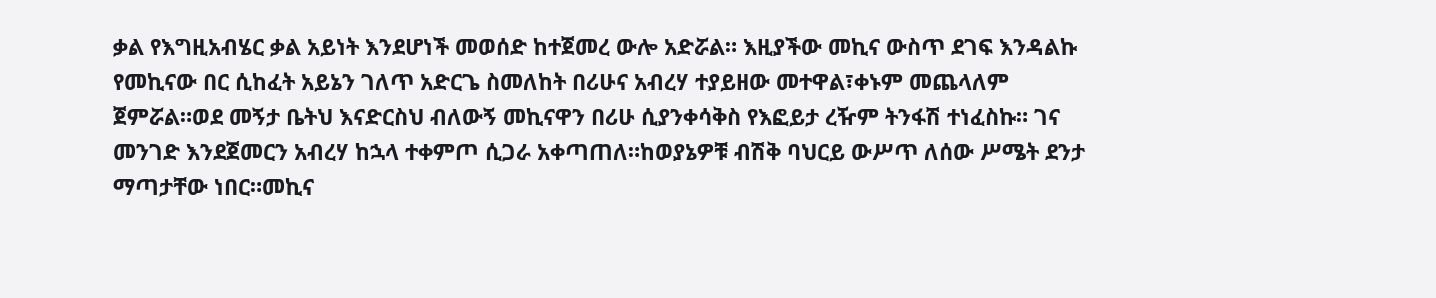ቃል የእግዚአብሄር ቃል አይነት እንደሆነች መወሰድ ከተጀመረ ውሎ አድሯል። እዚያችው መኪና ውስጥ ደገፍ እንዳልኩ የመኪናው በር ሲከፈት አይኔን ገለጥ አድርጌ ስመለከት በሪሁና አብረሃ ተያይዘው መተዋል፣ቀኑም መጨላለም ጀምሯል።ወደ መኝታ ቤትህ እናድርስህ ብለውኝ መኪናዋን በሪሁ ሲያንቀሳቅስ የእፎይታ ረዥም ትንፋሽ ተነፈስኩ። ገና መንገድ እንደጀመርን አብረሃ ከኋላ ተቀምጦ ሲጋራ አቀጣጠለ።ከወያኔዎቹ ብሽቅ ባህርይ ውሥጥ ለሰው ሥሜት ደንታ ማጣታቸው ነበር።መኪና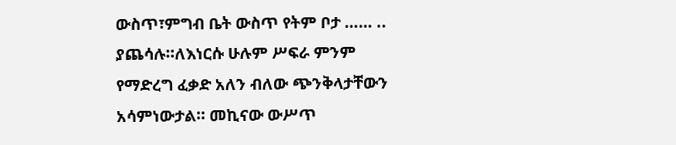ውስጥ፣ምግብ ቤት ውስጥ የትም ቦታ …… .. ያጨሳሉ።ለእነርሱ ሁሉም ሥፍራ ምንም የማድረግ ፈቃድ አለን ብለው ጭንቅላታቸውን አሳምነውታል። መኪናው ውሥጥ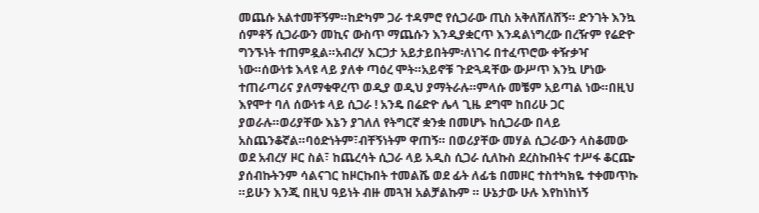መጨሱ አልተመቸኝም።ከድካም ጋራ ተዳምሮ የሲጋራው ጢስ አቅለሸለሸኝ። ድንገት እንኳ ሰምቶኝ ሲጋራውን መኪና ውስጥ ማጨሱን እንዲያቋርጥ እንዳልነግረው በረዥም የሬድዮ ግንኙነት ተጠምዷል።አብረሃ እርጋታ አይታይበትም፡ለነገሩ በተፈጥሮው ቀዥቃዣ ነው።ሰውነቱ እላዩ ላይ ያለቀ ጣዕረ ሞት።አይኖቹ ጉድጓዳቸው ውሥጥ እንኳ ሆነው ተጠራጣሪና ያለማቁዋረጥ ወዲያ ወዲህ ያማትራሉ።ምላሱ መቼም አይጣል ነው።በዚህ እየሞተ ባለ ሰውነቱ ላይ ሲጋራ ! አንዴ በሬድዮ ሌላ ጊዜ ደግሞ ከበሪሁ ጋር ያወራሉ።ወሪያቸው እኔን ያገለለ የትግርኛ ቋንቋ በመሆኑ ከሲጋራው በላይ አስጨንቆኛል።ባዕድነትም፣ብቸኝነትም ዋጠኝ። በወሪያቸው መሃል ሲጋራውን ላስቆመው ወደ አብረሃ ዞር ስል፣ ከጨረሳት ሲጋራ ላይ አዲስ ሲጋራ ሲለኩስ ደረስኩበትና ተሥፋ ቆርጬ ያሰብኩትንም ሳልናገር ከዞርኩበት ተመልሼ ወደ ፊት ለፊቴ በመዞር ተስተካክዬ ተቀመጥኩ ።ይሁን እንጂ በዚህ ዓይነት ብዙ መጓዝ አልቻልኩም ። ሁኔታው ሁሉ እየከነከነኝ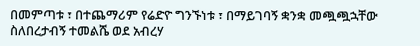በመምጣቱ ፣ በተጨማሪም የሬድዮ ግንኙነቱ ፣ በማይገባኝ ቋንቋ መጯጯኋቸው ስለበረታብኝ ተመልሼ ወደ አብረሃ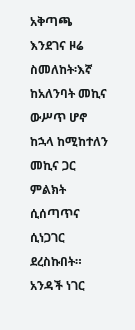አቅጣጫ እንደገና ዞሬ ስመለከት፡እኛ ከአለንባት መኪና ውሥጥ ሆኖ ከኋላ ከሚከተለን መኪና ጋር ምልክት ሲሰጣጥና ሲነጋገር ደረስኩበት። አንዳች ነገር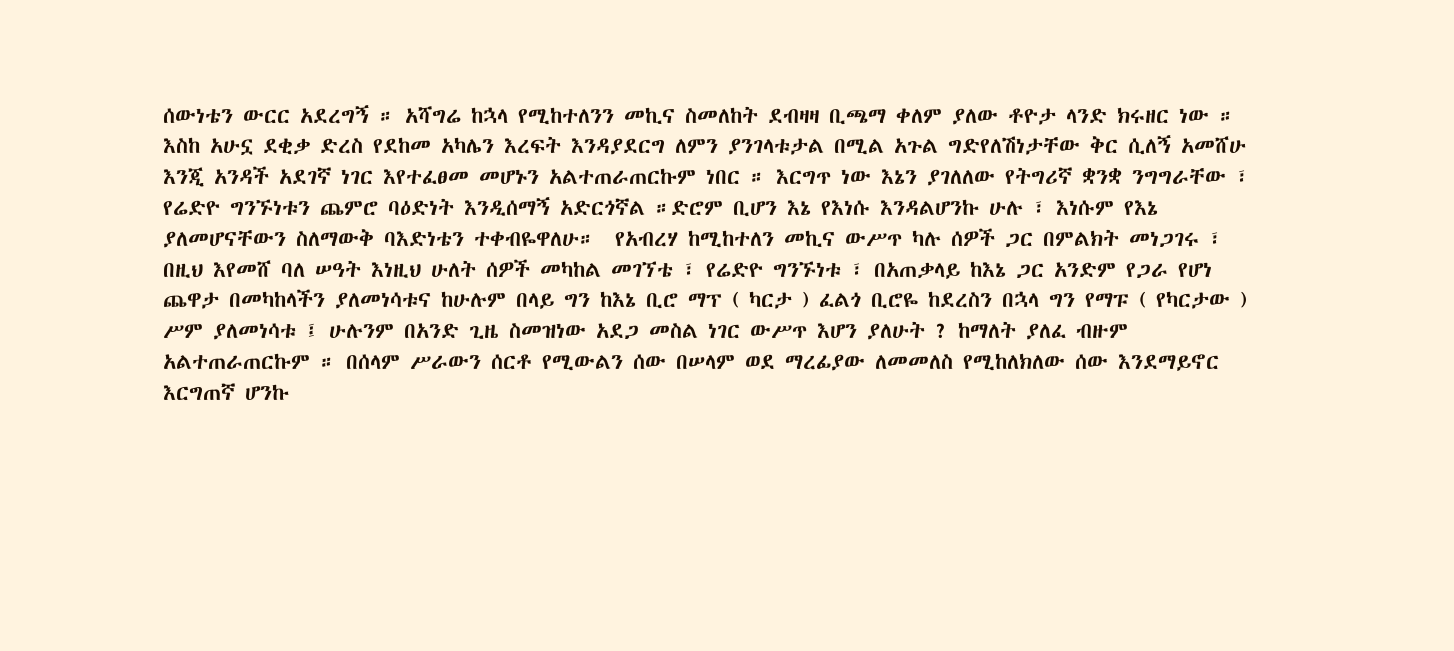ሰውነቴን ውርር አደረግኝ ። አሻግሬ ከኋላ የሚከተለንን መኪና ስመለከት ደብዛዛ ቢጫማ ቀለም ያለው ቶዮታ ላንድ ክሩዘር ነው ። እስከ አሁኗ ደቂቃ ድረስ የደከመ አካሌን እረፍት እንዳያደርግ ለምን ያንገላቱታል በሚል አጉል ግድየለሽነታቸው ቅር ሲለኝ አመሸሁ እንጂ አንዳች አደገኛ ነገር እየተፈፀመ መሆኑን አልተጠራጠርኩም ነበር ። እርግጥ ነው እኔን ያገለለው የትግሪኛ ቋንቋ ንግግራቸው ፣ የሬድዮ ግንኙነቱን ጨምሮ ባዕድነት እንዲሰማኝ አድርጎኛል ።ድሮም ቢሆን እኔ የእነሱ እንዳልሆንኩ ሁሉ ፣ እነሱም የእኔ ያለመሆናቸውን ስለማውቅ ባእድነቴን ተቀብዬዋለሁ።  የአብረሃ ከሚከተለን መኪና ውሥጥ ካሉ ሰዎች ጋር በምልክት መነጋገሩ ፣ በዚህ እየመሸ ባለ ሠዓት እነዚህ ሁለት ሰዎች መካከል መገኘቴ ፣ የሬድዮ ግንኙነቱ ፣ በአጠቃላይ ከእኔ ጋር አንድም የጋራ የሆነ ጨዋታ በመካከላችን ያለመነሳቱና ከሁሉም በላይ ግን ከእኔ ቢሮ ማፕ ( ካርታ ) ፈልጎ ቢሮዬ ከደረስን በኋላ ግን የማፑ ( የካርታው ) ሥም ያለመነሳቱ ፤ ሁሉንም በአንድ ጊዜ ስመዝነው አደጋ መስል ነገር ውሥጥ እሆን ያለሁት ? ከማለት ያለፈ ብዙም አልተጠራጠርኩም ። በሰላም ሥራውን ሰርቶ የሚውልን ሰው በሠላም ወደ ማረፊያው ለመመለስ የሚከለክለው ሰው እንደማይኖር እርግጠኛ ሆንኩ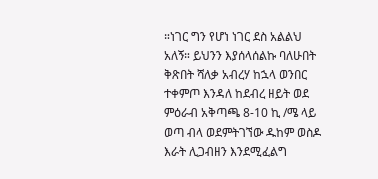።ነገር ግን የሆነ ነገር ደስ አልልህ አለኝ። ይህንን እያሰላሰልኩ ባለሁበት ቅጽበት ሻለቃ አብረሃ ከኋላ ወንበር ተቀምጦ እንዳለ ከደብረ ዘይት ወደ ምዕራብ አቅጣጫ 8-10 ኪ /ሜ ላይ ወጣ ብላ ወደምትገኘው ዱከም ወስዶ እራት ሊጋብዘን እንደሚፈልግ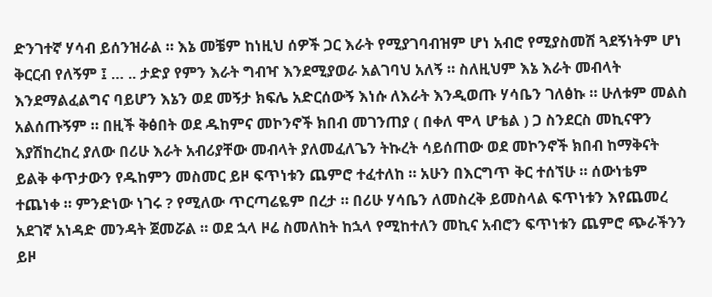ድንገተኛ ሃሳብ ይሰንዝራል ። እኔ መቼም ከነዚህ ሰዎች ጋር እራት የሚያገባብዝም ሆነ አብሮ የሚያስመሽ ጓደኝነትም ሆነ ቅርርብ የለኝም ፤ … .. ታድያ የምን እራት ግብዣ እንደሚያወራ አልገባህ አለኝ ። ስለዚህም እኔ እራት መብላት እንደማልፈልግና ባይሆን እኔን ወደ መኝታ ክፍሌ አድርሰውኝ እነሱ ለእራት እንዲወጡ ሃሳቤን ገለፅኩ ። ሁለቱም መልስ አልሰጡኝም ። በዚች ቅፅበት ወደ ዱከምና መኮንኖች ክበብ መገንጠያ ( በቀለ ሞላ ሆቴል ) ጋ ስንደርስ መኪናዋን እያሽከረከረ ያለው በሪሁ እራት አብሪያቸው መብላት ያለመፈለጌን ትኩረት ሳይሰጠው ወደ መኮንኖች ክበብ ከማቅናት ይልቅ ቀጥታውን የዱከምን መስመር ይዞ ፍጥነቱን ጨምሮ ተፈተለከ ። አሁን በእርግጥ ቅር ተሰኘሁ ። ሰውነቴም ተጨነቀ ። ምንድነው ነገሩ ? የሚለው ጥርጣሬዬም በረታ ። በሪሁ ሃሳቤን ለመስረቅ ይመስላል ፍጥነቱን እየጨመረ አደገኛ አነዳድ መንዳት ጀመሯል ። ወደ ኋላ ዞሬ ስመለከት ከኋላ የሚከተለን መኪና አብሮን ፍጥነቱን ጨምሮ ጭራችንን ይዞ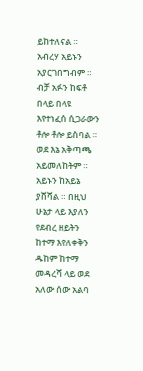ይከተለናል ። አብረሃ አይኑን አያርገበግብም ። ብቻ አፉን ከፍቶ በላይ በላዩ እየተነፈሰ ሲጋራውን ቶሎ ቶሎ ይስባል ። ወደ እኔ አቅጣጫ አይመለከትም ። አይኑን ከአይኔ ያሸሻል ። በዚህ ሁኔታ ላይ እያለን የደብረ ዘይትን ከተማ እየለቀቅን ዱከም ከተማ መዳረሻ ላይ ወደ አለው ሰው አልባ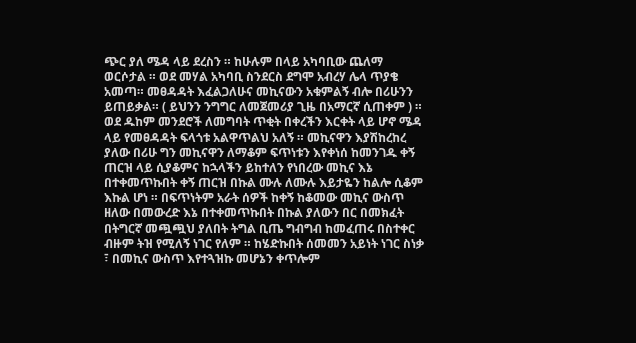ጭር ያለ ሜዳ ላይ ደረስን ። ከሁሉም በላይ አካባቢው ጨለማ ወርሶታል ። ወደ መሃል አካባቢ ስንደርስ ደግሞ አብረሃ ሌላ ጥያቄ አመጣ። መፀዳዳት እፈልጋለሁና መኪናውን አቁምልኝ ብሎ በሪሁንን ይጠይቃል። ( ይህንን ንግግር ለመጀመሪያ ጊዜ በአማርኛ ሲጠቀም ) ። ወደ ዱከም መንደሮች ለመግባት ጥቂት በቀረችን እርቀት ላይ ሆኖ ሜዳ ላይ የመፀዳዳት ፍላጎቱ አልዋጥልህ አለኝ ። መኪናዋን እያሽከረከረ ያለው በሪሁ ግን መኪናዋን ለማቆም ፍጥነቱን እየቀነሰ ከመንገዱ ቀኝ ጠርዝ ላይ ሲያቆምና ከኋላችን ይከተለን የነበረው መኪና እኔ በተቀመጥኩበት ቀኝ ጠርዝ በኩል ሙሉ ለሙሉ እይታዬን ከልሎ ሲቆም እኩል ሆነ ። በፍጥነትም አራት ሰዎች ከቀኝ ከቆመው መኪና ውስጥ ዘለው በመውረድ እኔ በተቀመጥኩበት በኩል ያለውን በር በመክፈት በትግርኛ መጯጯህ ያለበት ትግል ቢጤ ግብግብ ከመፈጠሩ በስተቀር ብዙም ትዝ የሚለኝ ነገር የለም ። ከሄድኩበት ሰመመን አይነት ነገር ስነቃ ፣ በመኪና ውስጥ እየተጓዝኩ መሆኔን ቀጥሎም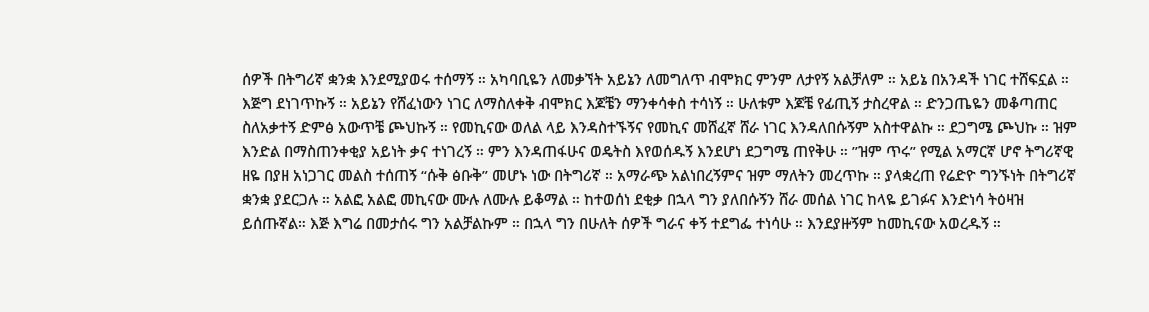ሰዎች በትግሪኛ ቋንቋ እንደሚያወሩ ተሰማኝ ። አካባቢዬን ለመቃኘት አይኔን ለመግለጥ ብሞክር ምንም ለታየኝ አልቻለም ። አይኔ በአንዳች ነገር ተሸፍኗል ። እጅግ ደነገጥኩኝ ። አይኔን የሸፈነውን ነገር ለማስለቀቅ ብሞክር እጆቼን ማንቀሳቀስ ተሳነኝ ። ሁለቱም እጆቼ የፊጢኝ ታስረዋል ። ድንጋጤዬን መቆጣጠር ስለአቃተኝ ድምፅ አውጥቼ ጮህኩኝ ። የመኪናው ወለል ላይ እንዳስተኙኝና የመኪና መሸፈኛ ሸራ ነገር እንዳለበሱኝም አስተዋልኩ ። ደጋግሜ ጮህኩ ። ዝም እንድል በማስጠንቀቂያ አይነት ቃና ተነገረኝ ። ምን እንዳጠፋሁና ወዴትስ እየወሰዱኝ እንደሆነ ደጋግሜ ጠየቅሁ ። ”ዝም ጥሩ” የሚል አማርኛ ሆኖ ትግሪኛዊ ዘዬ በያዘ አነጋገር መልስ ተሰጠኝ “ሱቅ ፅቡቅ” መሆኑ ነው በትግሪኛ ። አማራጭ አልነበረኝምና ዝም ማለትን መረጥኩ ። ያላቋረጠ የሬድዮ ግንኙነት በትግሪኛ ቋንቋ ያደርጋሉ ። አልፎ አልፎ መኪናው ሙሉ ለሙሉ ይቆማል ። ከተወሰነ ደቂቃ በኋላ ግን ያለበሱኝን ሸራ መሰል ነገር ከላዬ ይገፉና እንድነሳ ትዕዛዝ ይሰጡኛል። እጅ እግሬ በመታሰሩ ግን አልቻልኩም ። በኋላ ግን በሁለት ሰዎች ግራና ቀኝ ተደግፌ ተነሳሁ ። እንደያዙኝም ከመኪናው አወረዱኝ ።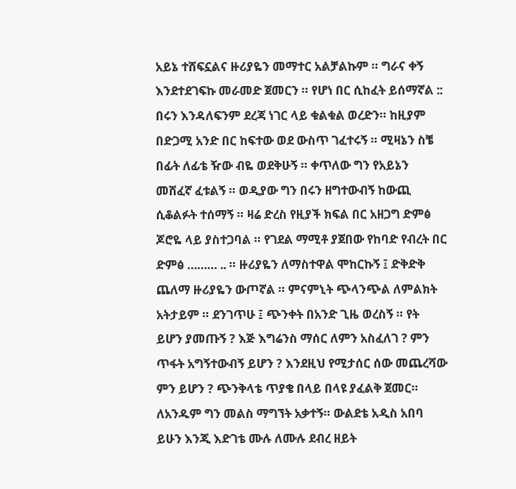አይኔ ተሸፍኗልና ዙሪያዬን መማተር አልቻልኩም ። ግራና ቀኝ እንደተደገፍኩ መራመድ ጀመርን ። የሆነ በር ሲከፈት ይሰማኛል ::  በሩን እንዳለፍንም ደረጃ ነገር ላይ ቁልቁል ወረድን። ከዚያም በድጋሚ አንድ በር ከፍተው ወደ ውስጥ ገፈተሩኝ ። ሚዛኔን ስቼ በፊት ለፊቴ ዥው ብዬ ወደቅሁኝ ። ቀጥለው ግን የአይኔን መሸፈኛ ፈቱልኝ ። ወዲያው ግን በሩን ዘግተውብኝ ከውጪ ሲቆልፉት ተሰማኝ ። ዛሬ ድረስ የዚያች ክፍል በር አዘጋግ ድምፅ ጆሮዬ ላይ ያስተጋባል ። የገደል ማሚቶ ያጀበው የከባድ የብረት በር ድምፅ ……… .. ። ዙሪያዬን ለማስተዋል ሞከርኩኝ ፤ ድቅድቅ ጨለማ ዙሪያዬን ውጦኛል ። ምናምኒት ጭላንጭል ለምልክት አትታይም ። ደንገጥሁ ፤ ጭንቀት በአንድ ጊዜ ወረስኝ ። የት ይሆን ያመጡኝ ? እጅ እግሬንስ ማሰር ለምን አስፈለገ ? ምን ጥፋት አግኝተውብኝ ይሆን ? እንደዚህ የሚታሰር ሰው መጨረሻው ምን ይሆን ? ጭንቅላቴ ጥያቄ በላይ በላዩ ያፈልቅ ጀመር። ለአንዱም ግን መልስ ማግኘት አቃተኝ። ውልደቴ አዲስ አበባ ይሁን እንጂ እድገቴ ሙሉ ለሙሉ ደብረ ዘይት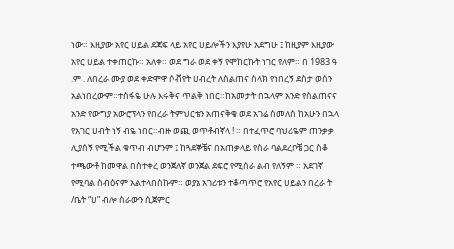ነው። እዚያው አየር ሀይል ደጃፍ ላይ አየር ሀይሎችን እያየሁ አደግሁ ፤ ከዚያም እዚያው አየር ሀይል ተቀጠርኩ። አለቀ። ወደ ግራ ወደ ቀኝ የሞከርኩት ነገር የለም። በ 1983 ዓ .ም . ለበረራ ሙያ ወደ ቀድሞዋ ሶቭየት ሀብረት ለስልጠና ስላክ የነበረኝ ደስታ ወሰን አልነበረውም።ተስፋዬ ሁሉ እሩቅና ጥልቅ ነበር።ከአመታት በኋላም አንድ የስልጠናና አንድ የውግያ አውሮፕላን የበረራ ትምህርቴን አጠናቅቄ ወደ አገሬ ስመለስ ከአሁን በኋላ የአገር ሀብት ነኝ ብዬ ነበር።ብዙ ወጪ ወጥቶብኛላ ! ። በተፈጥሮ ባህሪዬም ጠንቃቃ ሊያሰኝ የሚችል ቁጥብ ብሆንም ፤ ከጓደኞቼና በአጠቃላይ የስራ ባልደረቦቼ ጋር ስቆ ተጫውቶ ከመዋል በስተቀረ ወንጀለኛ ወንጀል ደፍሮ የሚሰራ ልብ የለኝም ። አደገኛ የሚባል ስብዕናም አልተላበስኩም። ወያኔ አገሪቱን ተቆጣጥሮ የአየር ሀይልን በረራ ት /ቤት “ሀ” ብሎ ስራውን ሲጀምር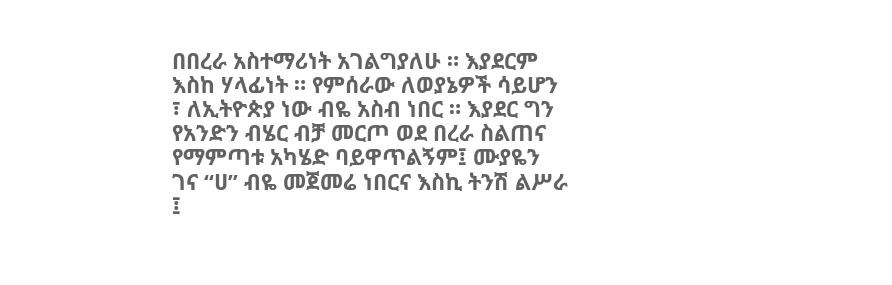በበረራ አስተማሪነት አገልግያለሁ ። እያደርም እስከ ሃላፊነት ። የምሰራው ለወያኔዎች ሳይሆን ፣ ለኢትዮጵያ ነው ብዬ አስብ ነበር ። እያደር ግን የአንድን ብሄር ብቻ መርጦ ወደ በረራ ስልጠና የማምጣቱ አካሄድ ባይዋጥልኝም፤ ሙያዬን ገና “ሀ” ብዬ መጀመሬ ነበርና እስኪ ትንሽ ልሥራ ፤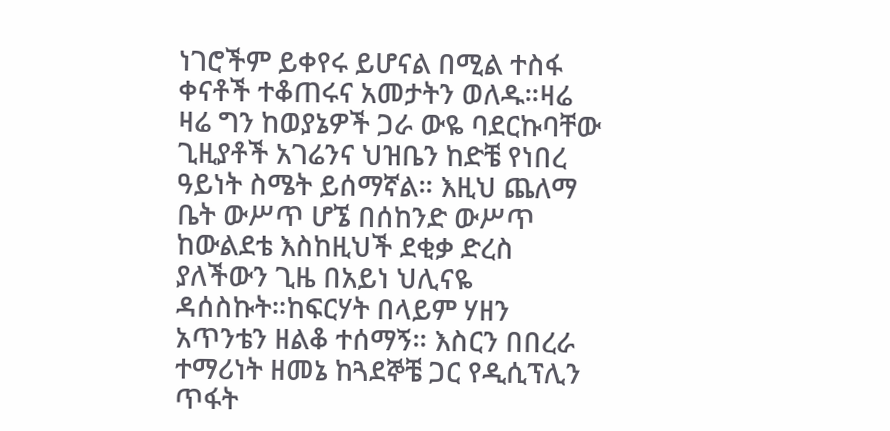ነገሮችም ይቀየሩ ይሆናል በሚል ተስፋ ቀናቶች ተቆጠሩና አመታትን ወለዱ።ዛሬ ዛሬ ግን ከወያኔዎች ጋራ ውዬ ባደርኩባቸው ጊዚያቶች አገሬንና ህዝቤን ከድቼ የነበረ ዓይነት ስሜት ይሰማኛል። እዚህ ጨለማ ቤት ውሥጥ ሆኜ በሰከንድ ውሥጥ ከውልደቴ እስከዚህች ደቂቃ ድረስ ያለችውን ጊዜ በአይነ ህሊናዬ ዳሰስኩት።ከፍርሃት በላይም ሃዘን አጥንቴን ዘልቆ ተሰማኝ። እስርን በበረራ ተማሪነት ዘመኔ ከጓደኞቼ ጋር የዲሲፕሊን ጥፋት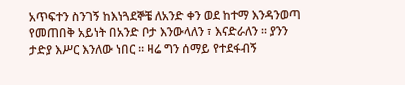አጥፍተን ስንገኝ ከእነጓደኞቼ ለአንድ ቀን ወደ ከተማ እንዳንወጣ የመጠበቅ አይነት በአንድ ቦታ እንውላለን ፣ እናድራለን ። ያንን ታድያ እሥር እንለው ነበር ። ዛሬ ግን ሰማይ የተደፋብኝ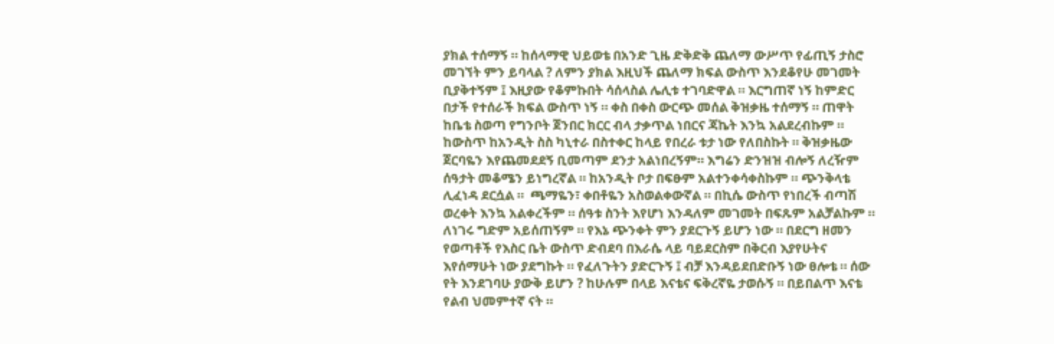ያክል ተሰማኝ ። ከሰላማዊ ህይወቴ በአንድ ጊዜ ድቅድቅ ጨለማ ውሥጥ የፊጢኝ ታስሮ መገኘት ምን ይባላል ? ለምን ያክል እዚህች ጨለማ ክፍል ውስጥ እንደቆየሁ መገመት ቢያቅተኝም ፤ እዚያው የቆምኩበት ሳሰላስል ሌሊቱ ተገባድዋል ። እርግጠኛ ነኝ ከምድር በታች የተሰራች ክፍል ውስጥ ነኝ ። ቀስ በቀስ ውርጭ መሰል ቅዝቃዜ ተሰማኝ ። ጠዋት ከቤቴ ስወጣ የግንቦት ጀንበር ክርር ብላ ታቃጥል ነበርና ጃኬት እንኳ አልደረብኩም ። ከውስጥ ከአንዲት ስስ ካኒተራ በስተቀር ከላይ የበረራ ቱታ ነው የለበስኩት ። ቅዝቃዜው ጀርባዬን እየጨመደደኝ ቢመጣም ደንታ አልነበረኝም። እግሬን ድንዝዝ ብሎኝ ለረዥም ሰዓታት መቆሜን ይነግረኛል ። ከአንዲት ቦታ በፍፁም አልተንቀሳቀስኩም ። ጭንቅላቴ ሊፈነዳ ደርሷል ።  ጫማዬን፣ ቀበቶዬን አስወልቀውኛል ። በኪሴ ውስጥ የነበረች ብጣሽ ወረቀት እንኳ አልቀረችም ። ሰዓቱ ስንት እየሆነ እንዳለም መገመት በፍጹም አልቻልኩም ። ለነገሩ ግድም አይሰጠኝም ። የእኔ ጭንቀት ምን ያደርጉኝ ይሆን ነው ። በደርግ ዘመን የወጣቶች የእስር ቤት ውስጥ ድብደባ በእራሴ ላይ ባይደርስም በቅርብ እያየሁትና እየሰማሁት ነው ያደግኩት ። የፈለጉትን ያድርጉኝ ፤ ብቻ እንዳይደበድቡኝ ነው ፀሎቴ ። ሰው የት እንደገባሁ ያውቅ ይሆን ? ከሁሉም በላይ እናቴና ፍቅረኛዬ ታወሱኝ ። በይበልጥ እናቴ የልብ ህመምተኛ ናት ።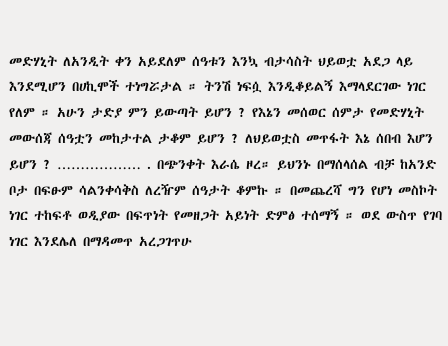መድሃኒት ለአንዲት ቀን አይደለም ሰዓቱን እንኳ ብታሳስት ህይወቷ አደጋ ላይ እንደሚሆን በሀኪሞች ተነግሯታል ። ትንሽ ነፍሷ እንዲቆይልኝ እማላደርገው ነገር የለም ። አሁን ታድያ ምን ይውጣት ይሆን ? የእኔን መሰወር ሰምታ የመድሃኒት መውሰጃ ሰዓቷን መከታተል ታቆም ይሆን ? ለህይወቷስ መጥፋት እኔ ሰበብ እሆን ይሆን ? ……………… . በጭንቀት እራሴ ዞረ። ይህንኑ በማሰላሰል ብቻ ከአንድ ቦታ በፍፁም ሳልንቀሳቅስ ለረዥም ሰዓታት ቆምኩ ። በመጨረሻ ግን የሆነ መስኮት ነገር ተከፍቶ ወዲያው በፍጥነት የመዘጋት አይነት ድምፅ ተሰማኝ ። ወደ ውስጥ የገባ ነገር እንደሌለ በማዳመጥ አረጋገጥሁ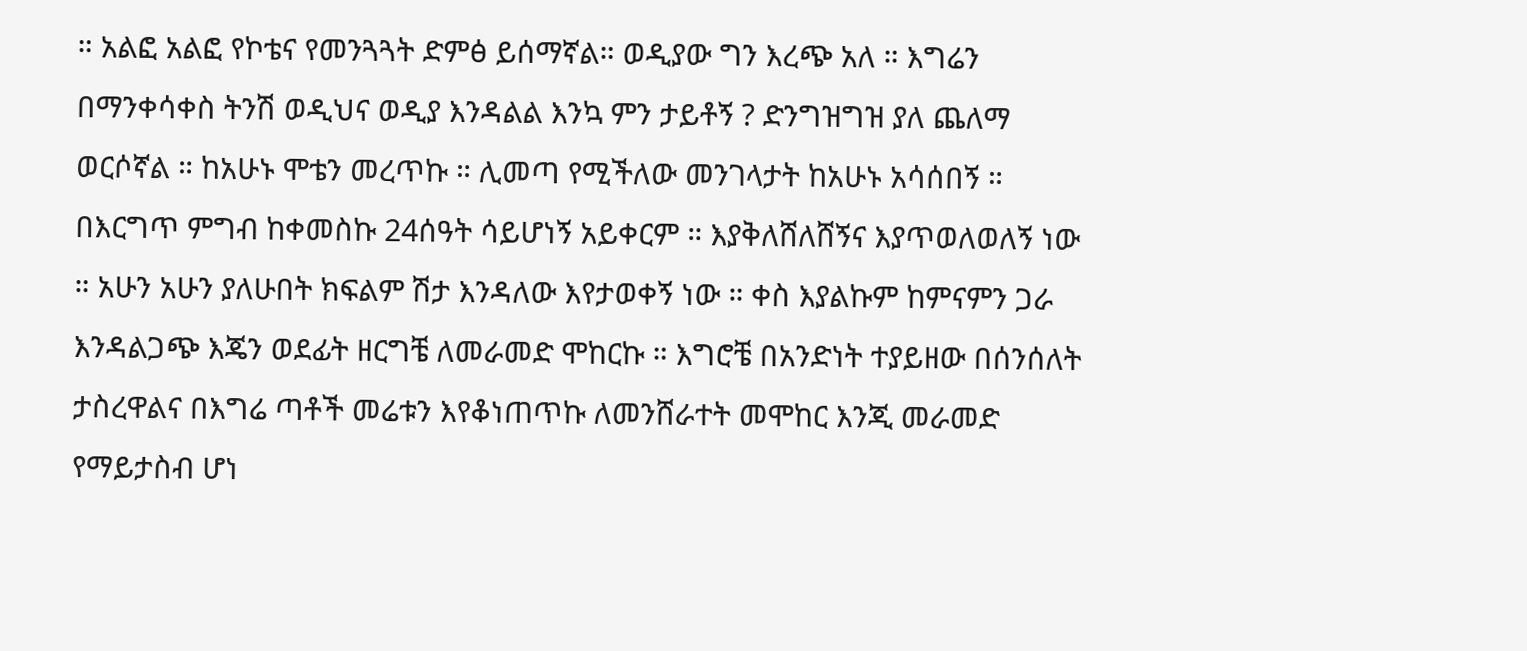። አልፎ አልፎ የኮቴና የመንጓጓት ድምፅ ይሰማኛል። ወዲያው ግን እረጭ አለ ። እግሬን በማንቀሳቀስ ትንሽ ወዲህና ወዲያ እንዳልል እንኳ ምን ታይቶኝ ? ድንግዝግዝ ያለ ጨለማ ወርሶኛል ። ከአሁኑ ሞቴን መረጥኩ ። ሊመጣ የሚችለው መንገላታት ከአሁኑ አሳሰበኝ ። በእርግጥ ምግብ ከቀመስኩ 24ሰዓት ሳይሆነኝ አይቀርም ። እያቅለሸለሸኝና እያጥወለወለኝ ነው ። አሁን አሁን ያለሁበት ክፍልም ሽታ እንዳለው እየታወቀኝ ነው ። ቀስ እያልኩም ከምናምን ጋራ እንዳልጋጭ እጄን ወደፊት ዘርግቼ ለመራመድ ሞከርኩ ። እግሮቼ በአንድነት ተያይዘው በሰንሰለት ታስረዋልና በእግሬ ጣቶች መሬቱን እየቆነጠጥኩ ለመንሸራተት መሞከር እንጂ መራመድ የማይታስብ ሆነ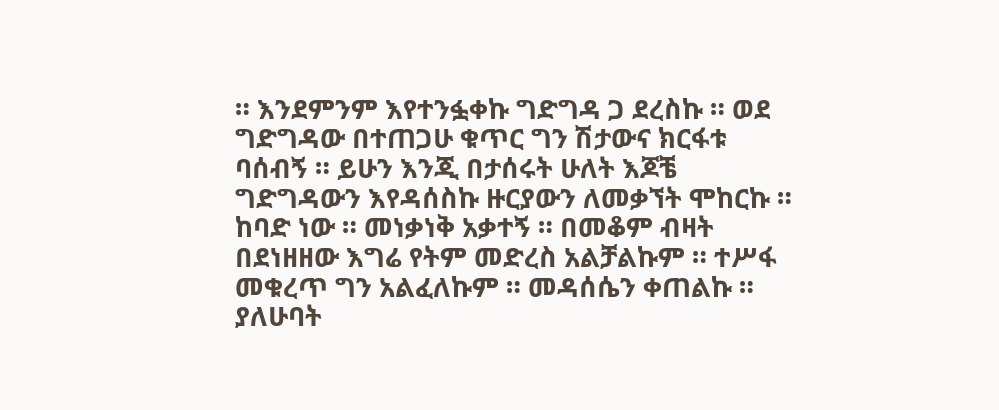። እንደምንም እየተንፏቀኩ ግድግዳ ጋ ደረስኩ ። ወደ ግድግዳው በተጠጋሁ ቁጥር ግን ሽታውና ክርፋቱ ባሰብኝ ። ይሁን እንጂ በታሰሩት ሁለት እጆቼ ግድግዳውን እየዳሰስኩ ዙርያውን ለመቃኘት ሞከርኩ ። ከባድ ነው ። መነቃነቅ አቃተኝ ። በመቆም ብዛት በደነዘዘው እግሬ የትም መድረስ አልቻልኩም ። ተሥፋ መቁረጥ ግን አልፈለኩም ። መዳሰሴን ቀጠልኩ ። ያለሁባት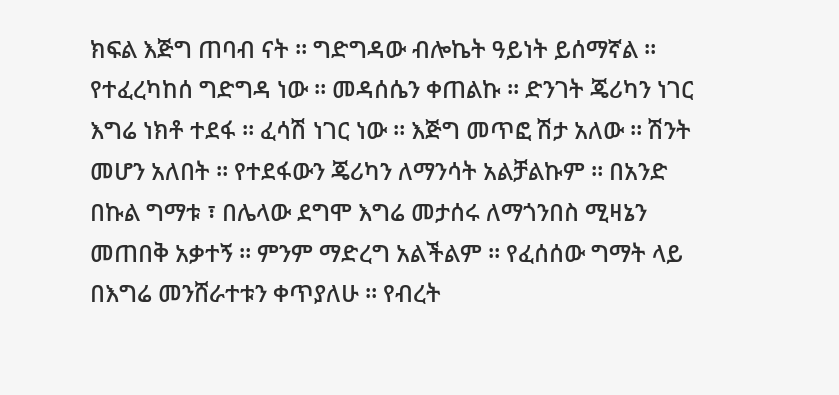ክፍል እጅግ ጠባብ ናት ። ግድግዳው ብሎኬት ዓይነት ይሰማኛል ። የተፈረካከሰ ግድግዳ ነው ። መዳሰሴን ቀጠልኩ ። ድንገት ጄሪካን ነገር እግሬ ነክቶ ተደፋ ። ፈሳሽ ነገር ነው ። እጅግ መጥፎ ሽታ አለው ። ሽንት መሆን አለበት ። የተደፋውን ጄሪካን ለማንሳት አልቻልኩም ። በአንድ በኩል ግማቱ ፣ በሌላው ደግሞ እግሬ መታሰሩ ለማጎንበስ ሚዛኔን መጠበቅ አቃተኝ ። ምንም ማድረግ አልችልም ። የፈሰሰው ግማት ላይ በእግሬ መንሸራተቱን ቀጥያለሁ ። የብረት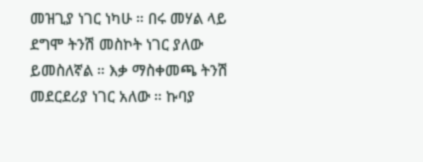መዝጊያ ነገር ነካሁ ። በሩ መሃል ላይ ደግሞ ትንሽ መስኮት ነገር ያለው ይመስለኛል ። እቃ ማስቀመጫ ትንሽ መደርደሪያ ነገር አለው ። ኩባያ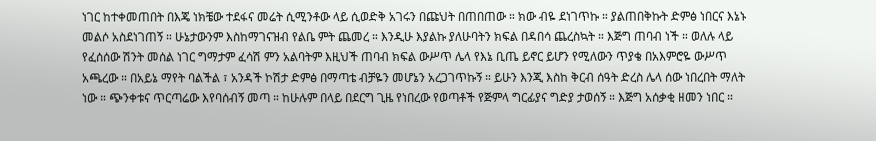ነገር ከተቀመጠበት በእጄ ነክቼው ተደፋና መሬት ሲሚንቶው ላይ ሲወድቅ አገሩን በጩህት በጠበጠው ። ክው ብዬ ደነገጥኩ ። ያልጠበቅኩት ድምፅ ነበርና እኔኑ መልሶ አስደነገጠኝ ። ሁኔታውንም እስከማገናዝብ የልቤ ምት ጨመረ ። እንዲሁ እያልኩ ያለሁባትን ክፍል በዳበሳ ጨረስኳት ። እጅግ ጠባብ ነች ። ወለሉ ላይ የፈሰሰው ሽንት መሰል ነገር ግማታም ፈሳሽ ምን አልባትም እዚህች ጠባብ ክፍል ውሥጥ ሌላ የእኔ ቢጤ ይኖር ይሆን የሚለውን ጥያቄ በአእምሮዬ ውሥጥ አጫረው ። በአይኔ ማየት ባልችል ፣ አንዳች ኮሽታ ድምፅ በማጣቴ ብቻዬን መሆኔን አረጋገጥኩኝ ። ይሁን እንጂ እስከ ቅርብ ሰዓት ድረስ ሌላ ሰው ነበረበት ማለት ነው ። ጭንቀቱና ጥርጣሬው እየባሰብኝ መጣ ። ከሁሉም በላይ በደርግ ጊዜ የነበረው የወጣቶች የጅምላ ግርፊያና ግድያ ታወሰኝ ። እጅግ አሰቃቂ ዘመን ነበር ።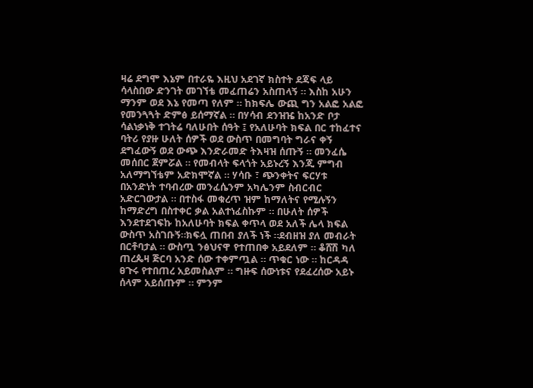ዛሬ ደግሞ እኔም በተራዬ እዚህ አደገኛ ክስተት ደጃፍ ላይ ሳላስበው ድንገት መገኘቴ መፈጠሬን አስጠላኝ ። እስከ አሁን ማንም ወደ እኔ የመጣ የለም ። ከክፍሌ ውጪ ግን አልፎ አልፎ የመንጓጓት ድምፅ ይሰማኛል ። በሃሳብ ደንዝዤ ከአንድ ቦታ ሳልነቃነቅ ተገትሬ ባለሁበት ሰዓት ፤ የአለሁባት ክፍል በር ተከፈተና ባትሪ የያዙ ሁለት ሰዎች ወደ ውስጥ በመግባት ግራና ቀኝ ደግፈውኝ ወደ ውጭ እንድራመድ ትእዛዝ ሰጡኝ ። መንፈሴ መሰበር ጀምሯል ። የመብላት ፍላጎት አይኑረኝ እንጂ ምግብ አለማግኘቴም አድክሞኛል ። ሃሳቡ ፣ ጭንቀትና ፍርሃቱ በአንድነት ተባብረው መንፈሴንም አካሌንም ስብርብር አድርገውታል ። በተስፋ መቁረጥ ዝም ከማለትና የሚሉኝን ከማድረግ በስተቀር ቃል አልተነፈስኩም ። በሁለት ሰዎች እንደተደገፍኩ ከአለሁባት ክፍል ቀጥላ ወደ አለች ሌላ ክፍል ውስጥ አስገቡኝ።ክፍሏ ጠበብ ያለች ነች ።ደብዘዝ ያለ መብራት በርቶባታል ። ውስጧ ንፅህናዋ የተጠበቀ አይደለም ። ቆሸሽ ካለ ጠረጴዛ ጅርባ አንድ ሰው ተቀምጧል ። ጥቁር ነው ። ከርዳዳ ፀጉሩ የተበጠረ አይመስልም ። ግዙፍ ሰውነቱና የደፈረሰው አይኑ ሰላም አይሰጡም ። ምንም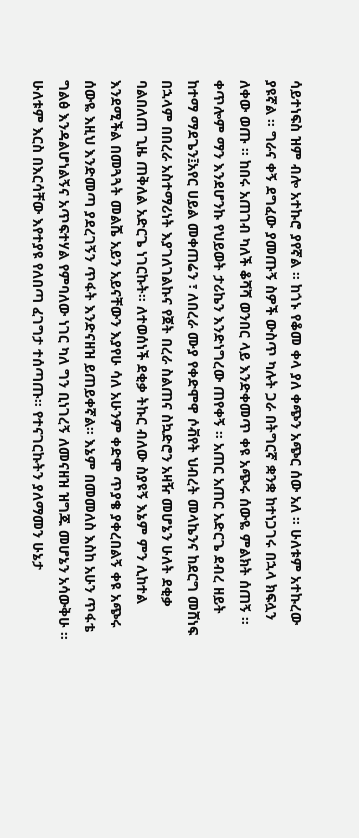ሳይተነፍስ ዝም ብሎ አተኩሮ ያየኛል ። ከጎኑ የቆመ ቀላ ያለ ቀጭን አጭር ሰው አለ ። ሁለቱም አተኩረው ያዩኛል ። ግራና ቀኝ ደግፈው ያመጡኝ ስዎች ውስጥ ካሉት ጋራ በትግርኛ ቋንቋ ከተነጋገሩ በኋላ ክፍሏን ለቀው ወጡ ። ከበሩ አጠገብ ካለች ቆሻሻ ወንበር ላይ እንድቀመጥ ቀዩ አጭሩ ሰውዬ ምልክት ሰጠኝ ። ቀጥሎም ማን እንደሆንኩ የህይወት ታሪኬን እንድነግረው ጠየቀኝ ። አጠር አጠር አድርጌ ደብረ ዘይት ከተማ ማደጌን፤አየር ሀይል መቀጠሬን ፣ ለበረራ ሙያ የቀድሞዋ ሶቭየት ህብረት መላኬንና ከደርግ መሸነፍ በኋላም በበረራ አስተማሪነት እያገለገልኩና የጀት በረራ ስልጠና ስኳድሮን አዛዥ መሆኔን ሁለት ደቂቃ ባልበለጠ ጊዜ ጠቅለል አድርጌ ነገርኩት። ለተወሰነች ደቂቃ ትኩር ብለው ስያዩኝ እኔም ምን ሊከተል እንደሚችል በመጓጓት መልሼ አይን አይናቸውን እያየሁ ሳለ አሁንም ቀድሞ ጥያቄ ያቀረበልኝ ቀዩ አጭሩ ሰውዬ እዚህ እንድመጣ ያደረገኝን ጥፋት እንድናዘዝ ይጠይቀኛል። እኔም በመመለስ እስከ አሁን ጥፋቴ ግልፅ እንዳልሆነልኝና አጥፍተሃል የምባለው ነገር ካለ ግን ቢነገረኝ ለመናዘዝ ዝግጁ መሆኔን አሳውቅሁ ። ሁለቱም እርስ በእርሳቸው እየተያዩ የለበጣ ፈገግታ ተሰጣጡ። የተናገርኩትን ያለማመን ሁኔታ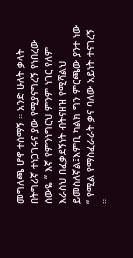መግለጫ ሆኖ ተሰማኝ ። አንድ ሁለት ቃላት በትግሪኛ ተነጋገሩና ያው የሚያናግረኝ የነበረው ሰውዬ “ እኛ የምንነግርህ ምንም ነገር የለም እራስህ በፈቃደኝነት ብትናዘዝ የሚሻልህ ይመስለኛል፤እምቢ ካልክ ግን ምርጫው ያንተ ነው “ የሚል የማስፈራራት ቃና ባለው አይነት ተናገረኝ ።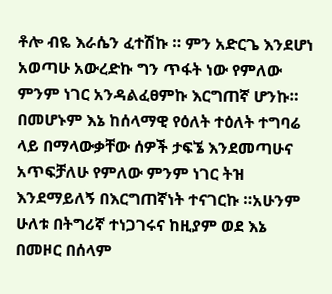ቶሎ ብዬ እራሴን ፈተሽኩ ። ምን አድርጌ እንደሆነ አወጣሁ አውረድኩ ግን ጥፋት ነው የምለው ምንም ነገር አንዳልፈፀምኩ እርግጠኛ ሆንኩ። በመሆኑም እኔ ከሰላማዊ የዕለት ተዕለት ተግባሬ ላይ በማላውቃቸው ሰዎች ታፍኜ እንደመጣሁና አጥፍቻለሁ የምለው ምንም ነገር ትዝ እንደማይለኝ በእርግጠኛነት ተናገርኩ ።አሁንም ሁለቱ በትግሪኛ ተነጋገሩና ከዚያም ወደ እኔ በመዞር በሰላም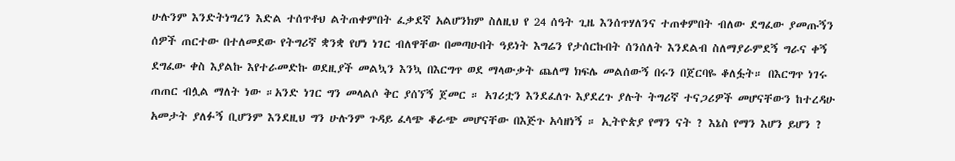ሁሉንም እንድትነግረን እድል ተሰጥቶህ ልትጠቀምበት ፈቃደኛ አልሆንክም ስለዚህ የ 24 ሰዓት ጊዜ እንሰጥሃለንና ተጠቀምበት ብለው ደግፈው ያመጡኝን ሰዎች ጠርተው በተለመደው የትግሪኛ ቋንቋ የሆነ ነገር ብለዋቸው በመጣሁበት ዓይነት እግሬን የታሰርኩበት ሰንሰለት እንደልብ ስለማያራምደኝ ግራና ቀኝ ደግፈው ቀስ እያልኩ እየተራመድኩ ወደዚያች መልኳን እንኳ በእርግጥ ወደ ማላውቃት ጨለማ ክፍሌ መልሰውኝ በሩን በጀርባዬ ቆለፏት። በእርግጥ ነገሩ ጠጠር ብሏል ማለት ነው ።አንድ ነገር ግን መላልሶ ቅር ያሰኘኝ ጀመር ። አገሪቷን እንደፈለጉ እያደረጉ ያሉት ትግሪኛ ተናጋሪዎች መሆናቸውን ከተረዳሁ አመታት ያለፉኝ ቢሆንም እንደዚህ ግን ሁሉንም ጉዳይ ፈላጭ ቆራጭ መሆናቸው በእጅጉ አሳዘነኝ ። ኢትዮጵያ የማን ናት ? እኔስ የማን እሆን ይሆን ?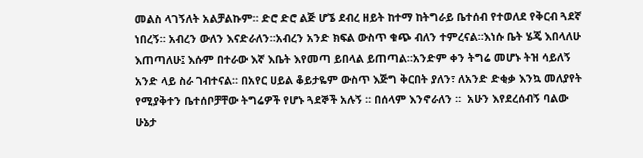መልስ ላገኝለት አልቻልኩም። ድሮ ድሮ ልጅ ሆኜ ደብረ ዘይት ከተማ ከትግራይ ቤተሰብ የተወለደ የቅርብ ጓደኛ ነበረኝ። አብረን ውለን እናድራለን።አብረን አንድ ክፍል ውስጥ ቁጭ ብለን ተምረናል።እነሱ ቤት ሄጄ እበላለሁ እጠጣለሁ፤ እሱም በተራው እኛ እቤት እየመጣ ይበላል ይጠጣል።አንድም ቀን ትግሬ መሆኑ ትዝ ሳይለኝ አንድ ላይ ስራ ገብተናል። በአየር ሀይል ቆይታዬም ውስጥ እጅግ ቅርበት ያለን፣ ለአንድ ድቂቃ እንኳ መለያየት የሚያቅተን ቤተሰቦቻቸው ትግሬዎች የሆኑ ጓደኞች አሉኝ ። በሰላም እንኖራለን ።  አሁን እየደረሰብኝ ባልው ሁኔታ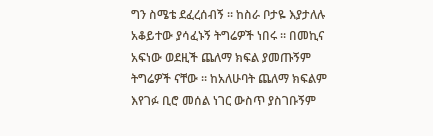ግን ስሜቴ ደፈረሰብኝ ። ከስራ ቦታዬ እያታለሉ አቆይተው ያሳፈኑኝ ትግሬዎች ነበሩ ። በመኪና አፍነው ወደዚች ጨለማ ክፍል ያመጡኝም ትግሬዎች ናቸው ። ከአለሁባት ጨለማ ክፍልም እየገፉ ቢሮ መሰል ነገር ውስጥ ያስገቡኝም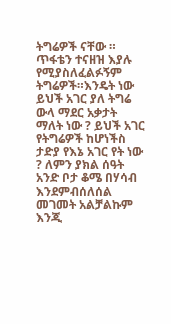ትግሬዎች ናቸው ። ጥፋቴን ተናዘዝ እያሉ የሚያስለፈልፉኝም ትግሬዎች።እንዴት ነው ይህች አገር ያለ ትግሬ ውላ ማደር አቃታት ማለት ነው ? ይህች አገር የትግሬዎች ከሆነችስ ታድያ የእኔ አገር የት ነው ? ለምን ያክል ሰዓት አንድ ቦታ ቆሜ በሃሳብ እንደምብሰለሰል መገመት አልቻልኩም እንጂ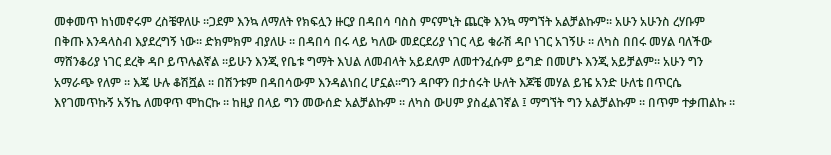መቀመጥ ከነመኖሩም ረስቼዋለሁ ።ጋደም እንኳ ለማለት የክፍሏን ዙርያ በዳበሳ ባስስ ምናምኒት ጨርቅ እንኳ ማግኘት አልቻልኩም። አሁን አሁንስ ረሃቡም በቅጡ እንዳላስብ እያደረግኝ ነው። ድክምክም ብያለሁ ። በዳበሳ በሩ ላይ ካለው መደርደሪያ ነገር ላይ ቁራሽ ዳቦ ነገር አገኝሁ ። ለካስ በበሩ መሃል ባለችው ማሸንቆሪያ ነገር ደረቅ ዳቦ ይጥሉልኛል ።ይሁን እንጂ የቤቱ ግማት እህል ለመብላት አይደለም ለመተንፈሱም ይግድ በመሆኑ እንጂ አይቻልም። አሁን ግን አማራጭ የለም ። እጄ ሁሉ ቆሽሿል ። በሽንቱም በዳበሳውም እንዳልነበረ ሆኗል።ግን ዳቦዋን በታሰሩት ሁለት እጆቼ መሃል ይዤ አንድ ሁለቴ በጥርሴ እየገመጥኩኝ አኝኬ ለመዋጥ ሞከርኩ ። ከዚያ በላይ ግን መውሰድ አልቻልኩም ። ለካስ ውሀም ያስፈልገኛል ፤ ማግኘት ግን አልቻልኩም ። በጥም ተቃጠልኩ ።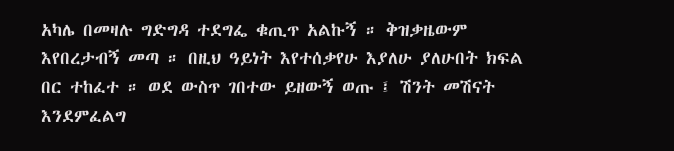አካሌ በመዛሉ ግድግዳ ተደግፌ ቁጢጥ አልኩኝ ። ቅዝቃዜውም እየበረታብኝ መጣ ። በዚህ ዓይነት እየተሰቃየሁ እያለሁ ያለሁበት ክፍል በር ተከፈተ ። ወደ ውስጥ ገበተው ይዘውኝ ወጡ ፤ ሽንት መሽናት እንደምፈልግ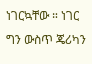ነገርኳቸው ። ነገር ግን ውስጥ ጄሪካን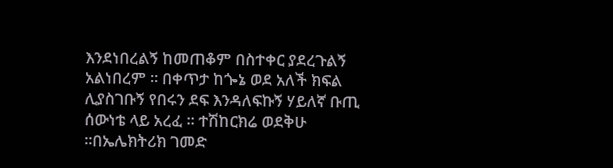እንደነበረልኝ ከመጠቆም በስተቀር ያደረጉልኝ አልነበረም ። በቀጥታ ከጐኔ ወደ አለች ክፍል ሊያስገቡኝ የበሩን ደፍ እንዳለፍኩኝ ሃይለኛ ቡጢ ሰውነቴ ላይ አረፈ ። ተሽከርክሬ ወደቅሁ ።በኤሌክትሪክ ገመድ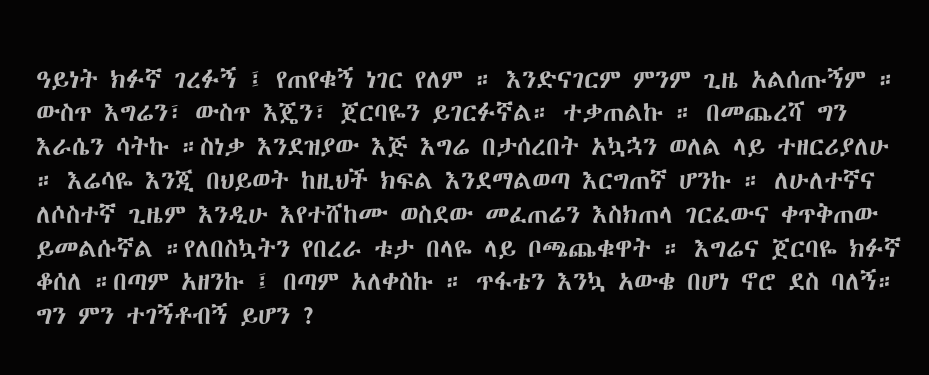ዓይነት ክፉኛ ገረፉኝ ፤ የጠየቁኝ ነገር የለም ። እንድናገርም ምንም ጊዜ አልሰጡኝም ። ውስጥ እግሬን፣ ውስጥ እጄን፣ ጀርባዬን ይገርፉኛል። ተቃጠልኩ ። በመጨረሻ ግን እራሴን ሳትኩ ።ስነቃ እንደዝያው እጅ እግሬ በታሰረበት አኳኋን ወለል ላይ ተዘርሪያለሁ ። እሬሳዬ እንጂ በህይወት ከዚህች ክፍል እንደማልወጣ እርግጠኛ ሆንኩ ። ለሁለተኛና ለሶስተኛ ጊዜም እንዲሁ እየተሸከሙ ወስደው መፈጠሬን እስክጠላ ገርፈውና ቀጥቅጠው ይመልሱኛል ።የለበስኳትን የበረራ ቱታ በላዬ ላይ ቦጫጨቁዋት ። እግሬና ጀርባዬ ክፉኛ ቆሰለ ።በጣም አዘንኩ ፤ በጣም አለቀስኩ ። ጥፋቴን እንኳ አውቄ በሆነ ኖሮ ደስ ባለኝ። ግን ምን ተገኝቶብኝ ይሆን ?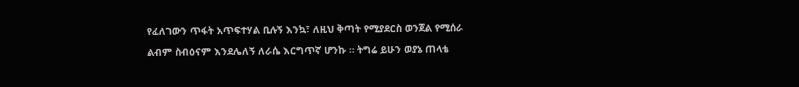የፈለገውን ጥፋት አጥፍተሃል ቢሉኝ እንኳ፣ ለዚህ ቅጣት የሚያደርስ ወንጀል የሚሰራ ልብም ስብዕናም እንደሌለኝ ለራሴ እርግጥኛ ሆንኩ ። ትግሬ ይሁን ወያኔ ጠላቴ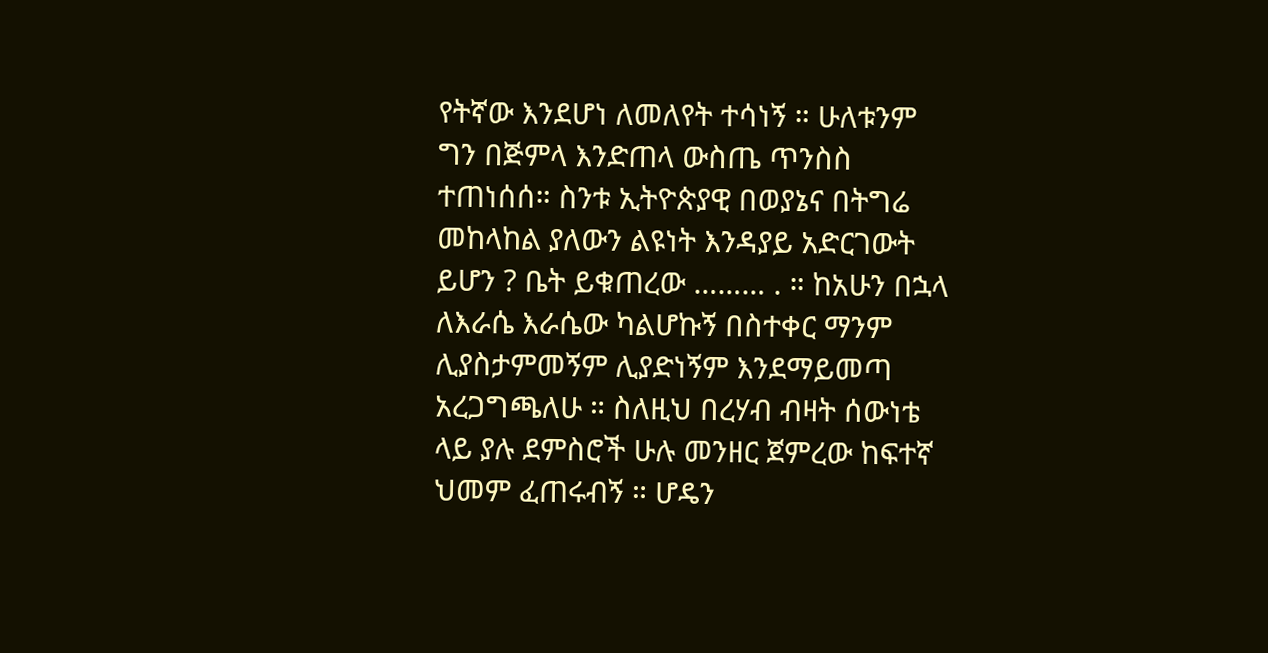የትኛው እንደሆነ ለመለየት ተሳነኝ ። ሁለቱንም ግን በጅምላ እንድጠላ ውስጤ ጥንስስ ተጠነሰሰ። ስንቱ ኢትዮጵያዊ በወያኔና በትግሬ መከላከል ያለውን ልዩነት እንዳያይ አድርገውት ይሆን ? ቤት ይቁጠረው ……… . ። ከአሁን በኋላ ለእራሴ እራሴው ካልሆኩኝ በስተቀር ማንም ሊያስታምመኝም ሊያድነኝም እንደማይመጣ አረጋግጫለሁ ። ስለዚህ በረሃብ ብዛት ሰውነቴ ላይ ያሉ ደምስሮች ሁሉ መንዘር ጀምረው ከፍተኛ ህመም ፈጠሩብኝ ። ሆዴን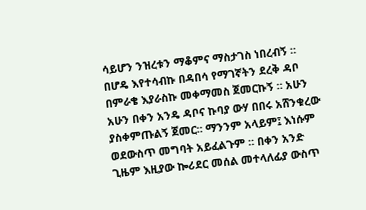ሳይሆን ንዝረቱን ማቆምና ማስታገስ ነበረብኝ ። በሆዴ እየተሳብኩ በዳበሳ የማገኛትን ደረቅ ዳቦ በምራቄ እያራስኩ መቀማመስ ጀመርኩኝ ። አሁን አሁን በቀን አንዴ ዳቦና ኩባያ ውሃ በበሩ አሸንቁረው ያስቀምጡልኝ ጀመር። ማንንም አላይም፤ እነሱም ወደውስጥ መግባት አይፈልጉም ። በቀን አንድ ጊዜም እዚያው ኰሪደር መሰል መተላለፊያ ውስጥ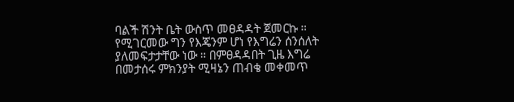ባልች ሽንት ቤት ውስጥ መፀዳዳት ጀመርኩ ። የሚገርመው ግን የእጄንም ሆነ የእግሬን ሰንሰለት ያለመፍታታቸው ነው ። በምፀዳዳበት ጊዜ እግሬ በመታሰሩ ምክንያት ሚዛኔን ጠብቄ መቀመጥ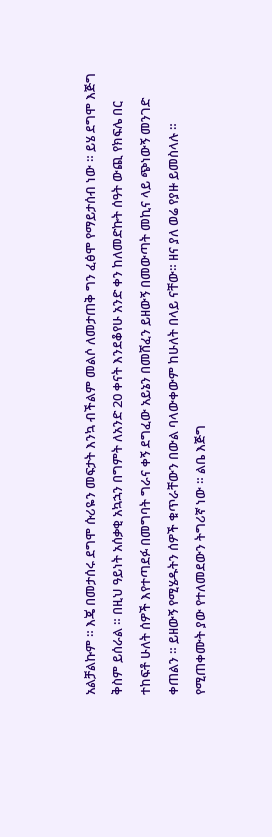አልቻልኩም ። እጄ በመታሰሩ ደግሞ ሱሪዬን መፍታት እንኳ ብችልም መልሶ ለመታጠቅ ግን ፈፅሞ የማይታሰብ ነው ። ይሄ ደግሞ እጅግ ቅስም ይሰራል ። በዚህ ዓይነት አሰቃቂ አኳኋን በግምት ለአንድ 20 ቀናት እንደቆየሁ አንድ ቀን ከለመድኩት ሰዓት ውጪ የክፍሌ በር ተከፍቶ ሁለት ሰዎች እየተጣደፉ በመግባት ግራና ቀኝ ደግፈው አይኔን በመሸፈን ይዘውኝ በመውጣት መኪና ላይ ጭነውኝ መንገድ ቀጠልን ። ይዘውኝ የሚሄዱትን ሰዎች ቁጥራቸውን በውል ባላውቀውም ከሁለት በላይ ናቸው። ዘና ያለ ወሬ የያዙ ይመስላሉ ። የሚጠቀሙት ያው የተለመደውን ትግሪኛ ነው ። ልቤ እጅግ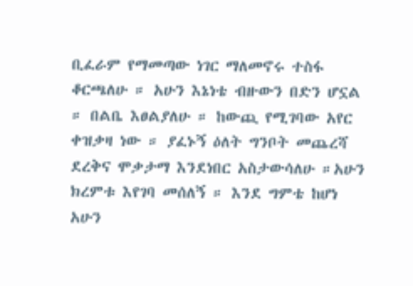ቢፈራም የማመጣው ነገር ማለመኖሩ ተስፋ ቆርጫለሁ ። አሁን እኔነቴ ብዙውን በድን ሆኗል ። በልቤ እፀልያለሁ ። ከውጪ የሚገባው አየር ቀዝቃዛ ነው ። ያፈኑኝ ዕለት ግንቦት መጨረሻ ደረቅና ሞቃታማ እንደነበር አስታውሳለሁ ።አሁን ክረምቱ እየገባ መሰለኝ ። እንደ ግምቴ ከሆነ አሁን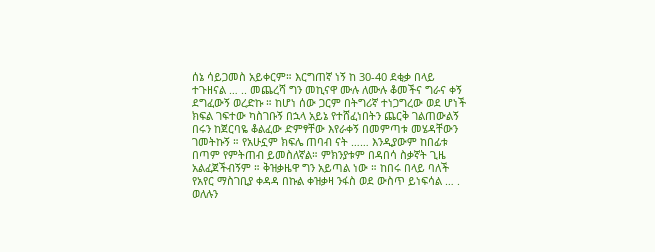ሰኔ ሳይጋመስ አይቀርም። እርግጠኛ ነኝ ከ 30-40 ደቂቃ በላይ ተጉዘናል … .. መጨረሻ ግን መኪናዋ ሙሉ ለሙሉ ቆመችና ግራና ቀኝ ደግፈውኝ ወረድኩ ። ከሆነ ሰው ጋርም በትግሪኛ ተነጋግረው ወደ ሆነች ክፍል ገፍተው ካስገቡኝ በኋላ አይኔ የተሸፈነበትን ጨርቅ ገልጠውልኝ በሩን ከጀርባዬ ቆልፈው ድምፃቸው እየራቀኝ በመምጣቱ መሄዳቸውን ገመትኩኝ ። የአሁኗም ክፍሌ ጠባብ ናት …… እንዲያውም ከበፊቱ በጣም የምትጠብ ይመስለኛል። ምክንያቱም በዳበሳ ስቃኛት ጊዜ አልፈጀችብኝም ። ቅዝቃዜዋ ግን አይጣል ነው ። ከበሩ በላይ ባለች የአየር ማስገቢያ ቀዳዳ በኩል ቀዝቃዛ ንፋስ ወደ ውስጥ ይነፍሳል … . ወለሉን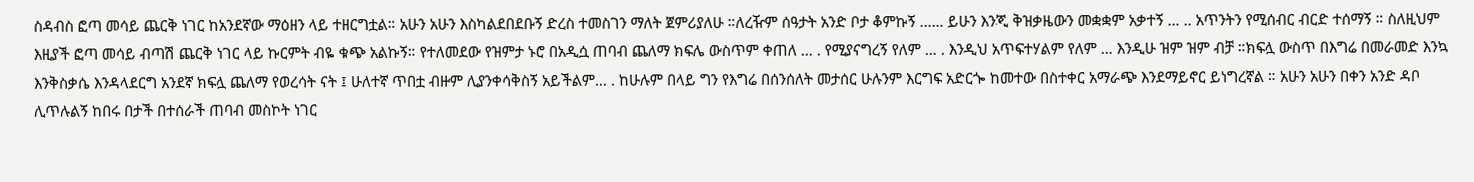ስዳብስ ፎጣ መሳይ ጨርቅ ነገር ከአንደኛው ማዕዘን ላይ ተዘርግቷል። አሁን አሁን እስካልደበደቡኝ ድረስ ተመስገን ማለት ጀምሪያለሁ ።ለረዥም ሰዓታት አንድ ቦታ ቆምኩኝ …… ይሁን እንጂ ቅዝቃዜውን መቋቋም አቃተኝ … .. አጥንትን የሚሰብር ብርድ ተሰማኝ ። ስለዚህም እዚያች ፎጣ መሳይ ብጣሽ ጨርቅ ነገር ላይ ኩርምት ብዬ ቁጭ አልኩኝ። የተለመደው የዝምታ ኑሮ በአዲሷ ጠባብ ጨለማ ክፍሌ ውስጥም ቀጠለ … . የሚያናግረኝ የለም … . እንዲህ አጥፍተሃልም የለም … እንዲሁ ዝም ዝም ብቻ ።ክፍሏ ውስጥ በእግሬ በመራመድ እንኳ እንቅስቃሴ እንዳላደርግ አንደኛ ክፍሏ ጨለማ የወረሳት ናት ፤ ሁለተኛ ጥበቷ ብዙም ሊያንቀሳቅስኝ አይችልም… . ከሁሉም በላይ ግን የእግሬ በሰንሰለት መታሰር ሁሉንም እርግፍ አድርጐ ከመተው በስተቀር አማራጭ እንደማይኖር ይነግረኛል ። አሁን አሁን በቀን አንድ ዳቦ ሊጥሉልኝ ከበሩ በታች በተሰራች ጠባብ መስኮት ነገር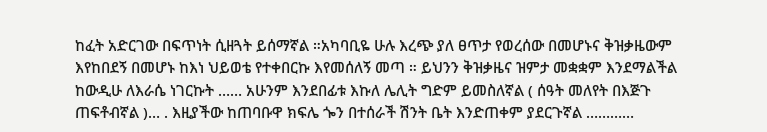ከፈት አድርገው በፍጥነት ሲዘጓት ይሰማኛል ።አካባቢዬ ሁሉ እረጭ ያለ ፀጥታ የወረሰው በመሆኑና ቅዝቃዜውም እየከበደኝ በመሆኑ ከእነ ህይወቴ የተቀበርኩ እየመሰለኝ መጣ ። ይህንን ቅዝቃዜና ዝምታ መቋቋም እንደማልችል ከውዲሁ ለእራሴ ነገርኩት …… አሁንም እንደበፊቱ እኩለ ሌሊት ግድም ይመስለኛል ( ሰዓት መለየት በእጅጉ ጠፍቶብኛል )… . እዚያችው ከጠባቡዋ ክፍሌ ጐን በተሰራች ሽንት ቤት እንድጠቀም ያደርጉኛል …………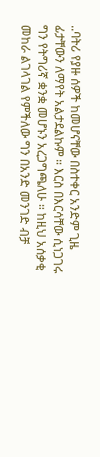..ባትሪ የያዙ ሰዎች ከመሆናቸው በስተቀር አንድም ጊዜ ፊታቸውን ለማየት አልታደልኩም ። እርስ በእርሳቸው ሲነጋገሩ ግን የትግሪኛ ቋንቋ መሆኑን አረጋግጫለሁ ። ከዚህ አሰቃቂ መከራ ልገላገል የምችለው ግን በአንድ መንገድ ብቻ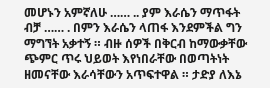መሆኑን አምኛለሁ …… .. ያም እራሴን ማጥፋት ብቻ …… . በምን እራሴን ላጠፋ እንደምችል ግን ማግኘት አቃተኝ ። ብዙ ሰዎች በቅርብ ከማውቃቸው ጭምር ጥሩ ህይወት እየነበራቸው በወጣትነት ዘመናቸው እራሳቸውን አጥፍተዋል ። ታድያ ለእኔ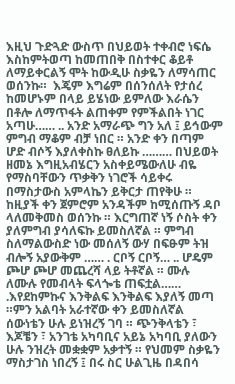እዚህ ጉድጓድ ውስጥ በህይወት ተቀብሮ ነፍሴ እስከምትወጣ ከመጠበቅ በስተቀር ቆይቶ ለማይቀርልኝ ሞት ከውዲሁ ስቃዬን ለማሳጠር ወሰንኩ።  እጄም እግሬም በሰንሰለት የታሰረ ከመሆኑም በላይ ይሄነው ይምለው እራሴን በቶሎ ለማጥፋት ልጠቀም የምችልበት ነገር አጣሁ…… .. አንድ አማራጭ ግን አለ ፤ ይኅውም ምግብ ማቆም ብቻ ነበር ። አንድ ቀን በጣም ሆድ ብሶኝ እያለቀስኩ ፀለይኩ ……… በህይወት ዘመኔ እግዚአብሄርን አስቀይሜውለሁ ብዬ የማስባቸውን ጥቃቅን ነገሮች ሳይቀሩ በማስታውስ አምላኬን ይቅርታ ጠየቅሁ ። ከዚያች ቀን ጀምሮም አንዳችም ከሚሰጡኝ ዳቦ ላለመቅመስ ወሰንኩ ። እርግጠኛ ነኝ ሶስት ቀን ያለምግብ ያሳለፍኩ ይመስለኛል ። ምግብ ስለማልውስድ ነው መሰለኝ ውሃ በፍፁም ትዝ ብሎኝ አያውቅም …… . ርቦኝ ርቦኝ… .. ሆዴም ጮሆ ጮሆ መጨረሻ ላይ ትቶኛል ። ሙሉ ለሙሉ የመብላት ፍላጐቴ ጠፍቷል…… .እየደከምኩና እንቅልፍ እንቅልፍ እያለኝ መጣ ።ምን አልባት አራተኛው ቀን ይመስለኛል ሰውነቴን ሁሉ ይነዝረኝ ገባ ። ጭንቅላቴን ፣ እጆቼን ፣ አንገቴ አካባቢና አይኔ አካባቢ ያለውን ሁሉ ንዝረት መቋቋም አቃተኝ ። የህመም ስቃዬን ማስታገስ ነበረኝ ፤ በሩ ስር ሁልጊዜ በዳበሳ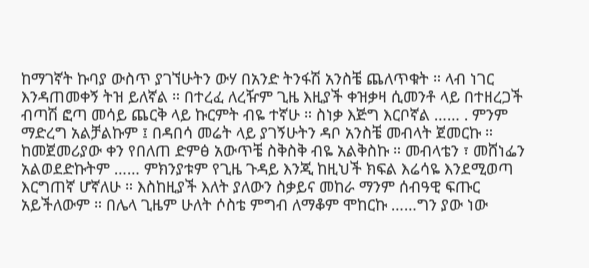ከማገኛት ኩባያ ውስጥ ያገኘሁትን ውሃ በአንድ ትንፋሽ አንስቼ ጨለጥቁት ። ላብ ነገር እንዳጠመቀኝ ትዝ ይለኛል ። በተረፈ ለረዥም ጊዜ እዚያች ቀዝቃዛ ሲመንቶ ላይ በተዘረጋች ብጣሽ ፎጣ መሳይ ጨርቅ ላይ ኩርምት ብዬ ተኛሁ ። ስነቃ እጅግ እርቦኛል …… . ምንም ማድረግ አልቻልኩም ፤ በዳበሳ መሬት ላይ ያገኝሁትን ዳቦ አንስቼ መብላት ጀመርኩ ። ከመጀመሪያው ቀን የበለጠ ድምፅ አውጥቼ ስቅስቅ ብዬ አልቅስኩ ። መብላቴን ፣ መሸነፌን አልወደድኩትም …… ምክንያቱም የጊዜ ጉዳይ እንጂ ከዚህች ክፍል እሬሳዬ እንደሚወጣ እርግጠኛ ሆኛለሁ ። እስከዚያች እለት ያለውን ስቃይና መከራ ማንም ሰብዓዊ ፍጡር አይችለውም ። በሌላ ጊዜም ሁለት ሶስቴ ምግብ ለማቆም ሞከርኩ ……ግን ያው ነው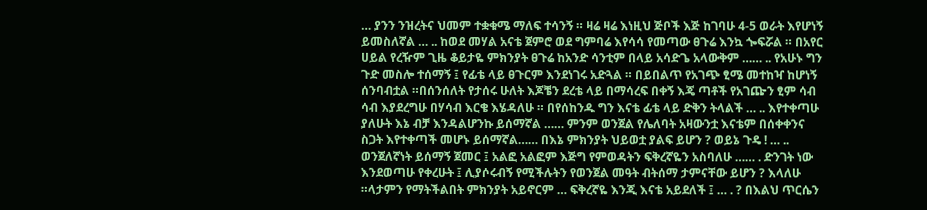… ያንን ንዝረትና ህመም ተቋቁሜ ማለፍ ተሳንኝ ። ዛሬ ዛሬ እነዚህ ጅቦች እጅ ከገባሁ 4-5 ወራት እየሆነኝ ይመስለኛል … .. ከወደ መሃል አናቴ ጀምሮ ወደ ግምባሬ እየሳሳ የመጣው ፀጉሬ እንኳ ጐፍሯል ። በአየር ሀይል የረዥም ጊዜ ቆይታዬ ምክንያት ፀጉሬ ከአንድ ሳንቲም በላይ አሳድጌ አላውቅም …… .. የአሁኑ ግን ጉድ መስሎ ተሰማኝ ፤ የፊቴ ላይ ፀጉርም እንደነገሩ አድጓል ። በይበልጥ የአገጭ ፂሜ መተከዣ ከሆነኝ ሰንባብቷል ።በሰንሰለት የታሰሩ ሁለት እጆቼን ደረቴ ላይ በማሳረፍ በቀኝ እጄ ጣቶች የአገጬን ፂም ሳብ ሳብ እያደረግሁ በሃሳብ እርቄ እሄዳለሁ ። በየሰከንዱ ግን እናቴ ፊቴ ላይ ድቅን ትላልች … .. እየተቀጣሁ ያለሁት እኔ ብቻ እንዳልሆንኩ ይሰማኛል …… ምንም ወንጀል የሌለባት አዛውንቷ እናቴም በሰቀቀንና ስጋት እየተቀጣች መሆኑ ይሰማኛል…… በእኔ ምክንያት ህይወቷ ያልፍ ይሆን ? ወይኔ ጉዴ ! … .. ወንጀለኛነት ይሰማኝ ጀመር ፤ አልፎ አልፎም እጅግ የምወዳትን ፍቅረኛዬን አስባለሁ …… . ድንገት ነው እንደወጣሁ የቀረሁት ፤ ሊያሶሩብኝ የሚችሉትን የወንጀል መዓት ብትሰማ ታምናቸው ይሆን ? እላለሁ ።ላታምን የማትችልበት ምክንያት አይኖርም … ፍቅረኛዬ እንጂ እናቴ አይደለች ፤ … . ? በእልህ ጥርሴን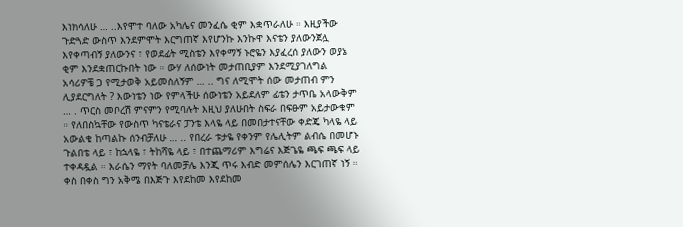እነክሳለሁ … ..እየሞተ ባለው አካሌና መንፈሴ ቂም እቋጥራለሁ ። እዚያችው ጉድጓድ ውስጥ እንደምሞት እርግጠኛ እየሆንኩ እንኩዋ እናቴን ያለውንጀሏ እየቀጣብኝ ያለውንና ፣ የወደፊት ሚስቴን እየቀማኝ ኑሮዬን እያፈረሰ ያለውን ወያኔ ቂም እንደቋጠርኩበት ነው ። ውሃ ለሰውነት መታጠቢያም እንደሚያገለግል አሳሪዎቼ ጋ የሚታወቅ አይመስለኝም … .. ግና ለሚሞት ሰው መታጠብ ምን ሊያደርግለት ? እውነቴን ነው የምላችሁ ሰውነቴን አይደለም ፊቴን ታጥቤ አላውቅም … . ጥርስ መቦረሽ ምናምን የሚባሉት እዚህ ያለሁበት ስፍራ በፍፁም አይታውቁም ። የለበስኳቸው የውስጥ ካናቴራና ፓንቴ እላዬ ላይ በመበታተናቸው ቀድጄ ካላዬ ላይ አውልቄ ከጣልኩ ሰንብቻለሁ … .. የበረራ ቱታዬ የቀንም የሌሊትም ልብሴ በመሆኑ ጉልበቴ ላይ ፣ ከኋላዬ ፣ ትከሻዬ ላይ ፣ በተጨማሪም እግሬና እጅጌዬ ጫፍ ጫፍ ላይ ተቀዳዷል ። እራሴን ማየት ባለመቻሌ እንጂ ጥሩ እብድ መምሰሌን እርገጠኛ ነኝ ። ቀስ በቀስ ግን አቅሜ በእጅጉ እየደከመ እየደከመ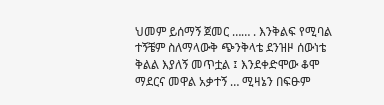ህመም ይሰማኝ ጀመር …… . እንቅልፍ የሚባል ተኝቼም ስለማላውቅ ጭንቅላቴ ደንዝዞ ሰውነቴ ቅልል እያለኝ መጥቷል ፤ እንደቀድሞው ቆሞ ማደርና መዋል አቃተኝ … ሚዛኔን በፍፁም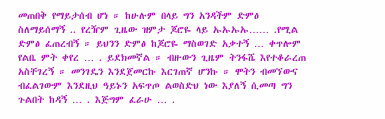መጠበቅ የማይታሰብ ሆነ ። ከሁሉም በላይ ግን አንዳችም ድምፅ ስለማይሰማኝ .. የረዥም ጊዜው ዝምታ ጆሮዬ ላይ ኡኡኡኡ…… .የሚል ድምፅ ፈጠረብኝ ። ይህንን ድምፅ ከጆሮዬ ማስወገድ አቃተኝ … ቀጥሎም የልቤ ምት ቀየረ … . ይደክመኛል ። ብዙውን ጊዜም ትንፋሼ እየተቆራረጠ አስቸገረኝ ። መንገዴን እንደጀመርኩ እርገጠኛ ሆንኩ ። ሞትን ብመኘውና ብፈልገውም እንደዚህ ዓይኑን አፍጥጦ ልወስድህ ነው እያለኝ ሲመጣ ግን ጉልበት ከዳኝ … . እጅግም ፈራሁ … .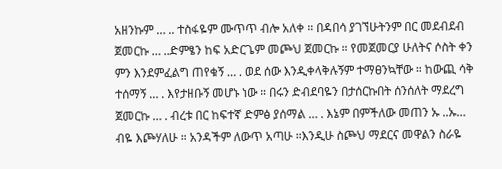አዘንኩም … .. ተስፋዬም ሙጥጥ ብሎ አለቀ ። በዳበሳ ያገኘሁትንም በር መደብደብ ጀመርኩ … ..ድምፄን ከፍ አድርጌም መጮህ ጀመርኩ ። የመጀመርያ ሁለትና ሶስት ቀን ምን እንደምፈልግ ጠየቁኝ … . ወደ ሰው እንዲቀላቅሉኝም ተማፀንኳቸው ። ከውጪ ሳቅ ተሰማኝ … . እየታዘቡኝ መሆኑ ነው ። በሩን ድብደባዬን በታሰርኩበት ሰንሰለት ማደረግ ጀመርኩ … . ብረቱ በር ከፍተኛ ድምፅ ያሰማል … . እኔም በምችለው መጠን ኡ ..ኡ… ብዬ እጮሃለሁ ። አንዳችም ለውጥ አጣሁ ።እንዲሁ ስጮህ ማደርና መዋልን ስራዬ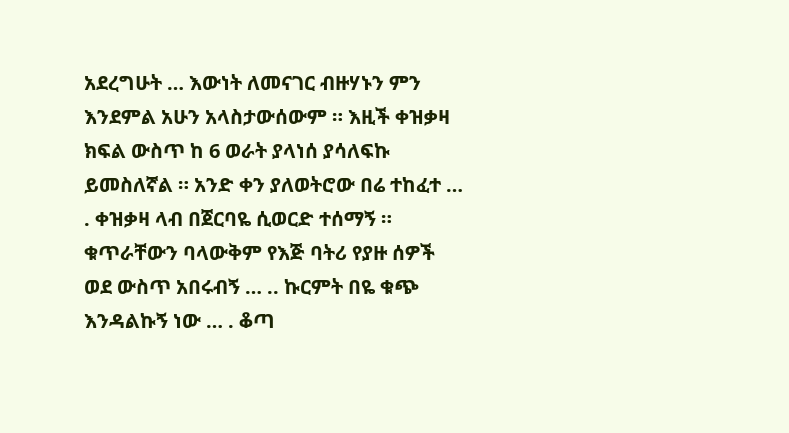አደረግሁት … እውነት ለመናገር ብዙሃኑን ምን እንደምል አሁን አላስታውሰውም ። እዚች ቀዝቃዛ ክፍል ውስጥ ከ 6 ወራት ያላነሰ ያሳለፍኩ ይመስለኛል ። አንድ ቀን ያለወትሮው በሬ ተከፈተ … . ቀዝቃዛ ላብ በጀርባዬ ሲወርድ ተሰማኝ ። ቁጥራቸውን ባላውቅም የእጅ ባትሪ የያዙ ሰዎች ወደ ውስጥ አበሩብኝ … .. ኩርምት በዬ ቁጭ እንዳልኩኝ ነው … . ቆጣ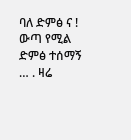ባለ ድምፅ ና ! ውጣ የሚል ድምፅ ተሰማኝ … . ዛሬ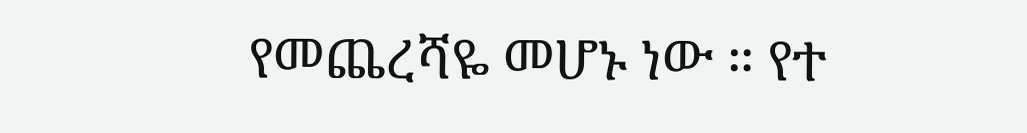የመጨረሻዬ መሆኑ ነው ። የተ